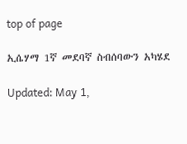top of page

ኢሴሃማ 1ኛ መደባኛ ስብሰባውን አካሄደ

Updated: May 1,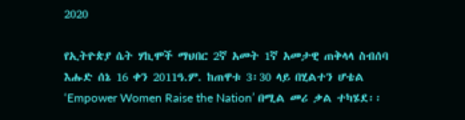2020

የኢትዮጵያ ሴት ሃኪሞች ማህበር 2ኛ አመት 1ኛ አመታዊ ጠቅላላ ስብሰባ እሑድ ሰኔ 16 ቀን 2011ዓ.ም. ከጠዋቱ 3፡30 ላይ በሂልተን ሆቴል ‘Empower Women Raise the Nation’ በሚል መሪ ቃል ተካሄደ፡፡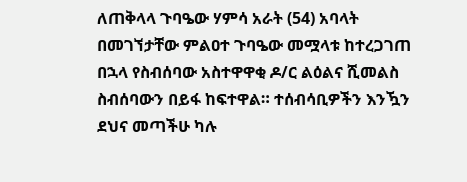ለጠቅላላ ጉባዔው ሃምሳ አራት (54) አባላት በመገኘታቸው ምልዐተ ጉባዔው መሟላቱ ከተረጋገጠ በኋላ የስብሰባው አስተዋዋቂ ዶ/ር ልዕልና ሺመልስ ስብሰባውን በይፋ ከፍተዋል። ተሰብሳቢዎችን እንዃን ደህና መጣችሁ ካሉ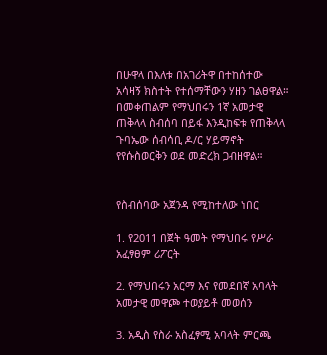በሁዋላ በእለቱ በአገሪትዋ በተከሰተው አሳዛኝ ክስተት የተሰማቸውን ሃዘን ገልፀዋል። በመቀጠልም የማህበሩን 1ኛ አመታዊ ጠቅላላ ስብሰባ በይፋ እንዲከፍቱ የጠቅላላ ጉባኤው ሰብሳቢ ዶ/ር ሃይማኖት የየሱስወርቅን ወደ መድረክ ጋብዘዋል።


የስብሰባው አጀንዳ የሚከተለው ነበር

1. የ2011 በጀት ዓመት የማህበሩ የሥራ አፈፃፀም ሪፖርት

2. የማህበሩን አርማ እና የመደበኛ አባላት አመታዊ መዋጮ ተወያይቶ መወሰን

3. አዲስ የስራ አስፈፃሚ አባላት ምርጫ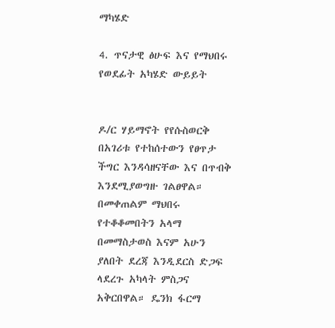ማካሄድ

4. ጥናታዊ ፅሁፍ እና የማህበሩ የወደፊት አካሄድ ውይይት


ዶ/ር ሃይማኖት የየሱስወርቅ በአገሪቱ የተከሰተውን የፀጥታ ችግር እንዳሳዘናቸው እና በጥብቅ እንደሚያወግዙ ገልፀዋል። በመቀጠልም ማህበሩ የተቆቆመበትን አላማ በመማስታወስ እናም አሁን ያለበት ደረጃ እንዲደርስ ድጋፍ ላደረጉ አካላት ምስጋና አቅርበዋል። ዴንክ ፋርማ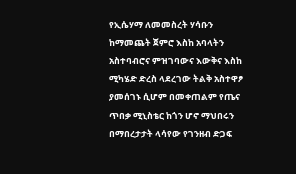የኢሴሃማ ለመመስረት ሃሳቡን ከማመጨት ጀምሮ እስከ አባላትን አስተባብሮና ምዝገባውና እውቅና እስከ ሚካሄድ ድረስ ላደረገው ትልቅ አስተዋፆ ያመሰገኑ ሲሆም በመቀጠልም የጤና ጥበቃ ሚኒስቴር ከጎን ሆኖ ማህበሩን በማበረታታት ላሳየው የገንዘብ ድጋፍ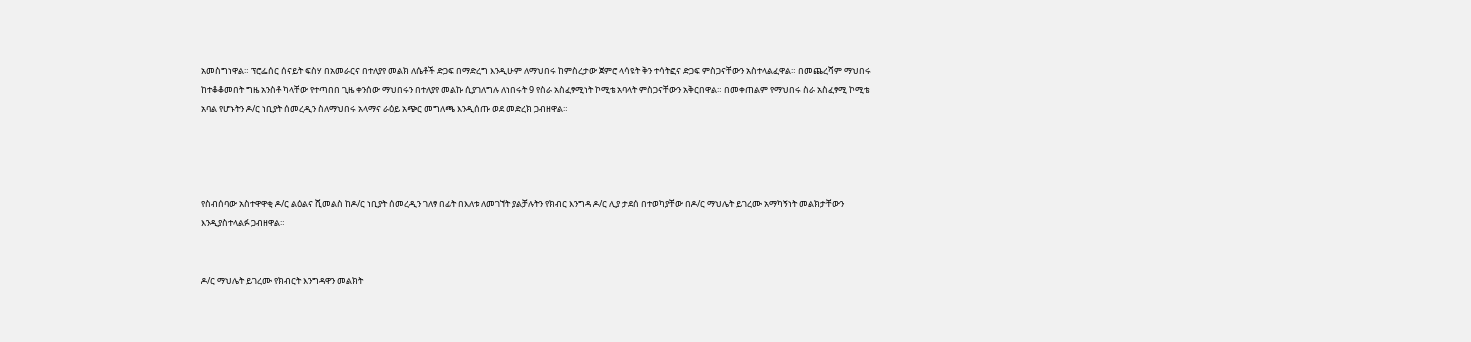አመስግነዋል። ፕሮፌሰር ሰናይት ፍስሃ በአመራርና በተለያየ መልክ ለሴቶች ድጋፍ በማድረግ እንዲሁም ለማህበሩ ከምስረታው ጀምሮ ላሳዩት ቅን ተሳትፎና ድጋፍ ምስጋናቸውን አስተላልፈዋል። በመጨረሻም ማህበሩ ከተቆቆመበት ግዜ አንስቶ ካላቸው የተጣበበ ጊዜ ቀንሰው ማህበሩን በተለያየ መልኩ ሲያገለግሉ ለነበሩት 9 የስራ አስፈፃሚነት ኮሚቴ አባላት ምስጋናቸውን አቅርበዋል። በመቀጠልም የማህበሩ ስራ አስፈፃሚ ኮሚቴ አባል የሆኑትን ዶ/ር ነቢያት ሰመረዲን ስለማህበሩ አላማና ራዕይ አጭር መግለጫ እንዲሰጡ ወደ መድረክ ጋብዘዋል።




የስብሰባው አስተዋዋቂ ዶ/ር ልዕልና ሺመልስ ከዶ/ር ነቢያት ሰመረዲን ገለፃ በፊት በእለቱ ለመገኘት ያልቻሉትን የክብር እንግዳ ዶ/ር ሊያ ታደሰ በተወካያቸው በዶ/ር ማህሌት ይገረሙ አማካኝነት መልክታቸውን እንዲያስተላልፉ ጋብዘዋል።


ዶ/ር ማህሌት ይገረሙ የክብርት እንግዳዋን መልክት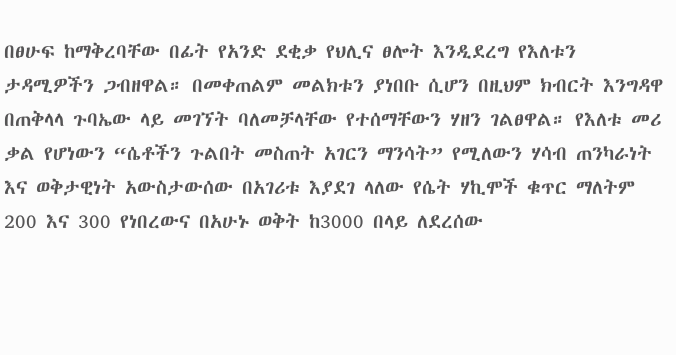በፀሁፍ ከማቅረባቸው በፊት የአንድ ደቂቃ የህሊና ፀሎት እንዲደረግ የእለቱን ታዳሚዎችን ጋብዘዋል። በመቀጠልም መልክቱን ያነበቡ ሲሆን በዚህም ክብርት እንግዳዋ በጠቅላላ ጉባኤው ላይ መገኘት ባለመቻላቸው የተሰማቸውን ሃዘን ገልፀዋል። የእለቱ መሪ ቃል የሆነውን “ሴቶችን ጉልበት መስጠት አገርን ማንሳት” የሚለውን ሃሳብ ጠንካራነት እና ወቅታዊነት አውስታውሰው በአገሪቱ እያደገ ላለው የሴት ሃኪሞች ቁጥር ማለትም 200 እና 300 የነበረውና በአሁኑ ወቅት ከ3000 በላይ ለደረሰው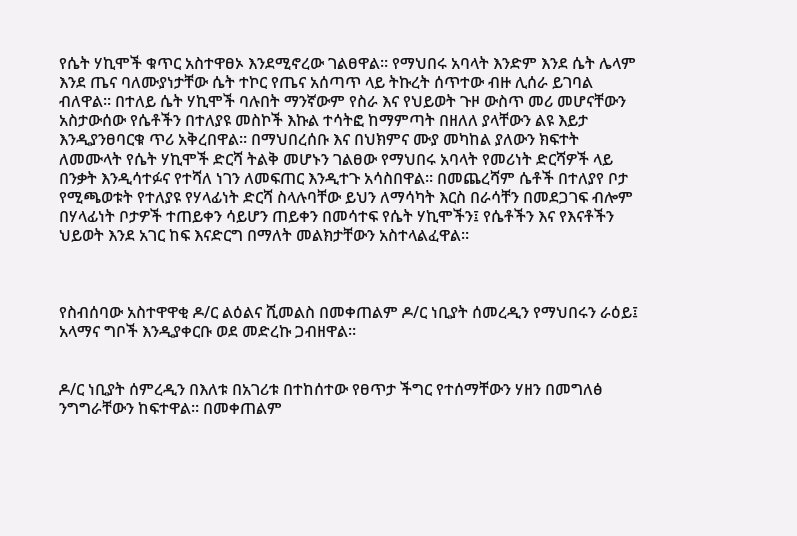የሴት ሃኪሞች ቁጥር አስተዋፀኦ እንደሚኖረው ገልፀዋል። የማህበሩ አባላት እንድም እንደ ሴት ሌላም እንደ ጤና ባለሙያነታቸው ሴት ተኮር የጤና አሰጣጥ ላይ ትኩረት ሰጥተው ብዙ ሊሰራ ይገባል ብለዋል። በተለይ ሴት ሃኪሞች ባሉበት ማንኛውም የስራ እና የህይወት ጉዞ ውስጥ መሪ መሆናቸውን አስታውሰው የሴቶችን በተለያዩ መስኮች እኩል ተሳትፎ ከማምጣት በዘለለ ያላቸውን ልዩ እይታ እንዲያንፀባርቁ ጥሪ አቅረበዋል። በማህበረሰቡ እና በህክምና ሙያ መካከል ያለውን ክፍተት ለመሙላት የሴት ሃኪሞች ድርሻ ትልቅ መሆኑን ገልፀው የማህበሩ አባላት የመሪነት ድርሻዎች ላይ በንቃት እንዲሳተፉና የተሻለ ነገን ለመፍጠር እንዲተጉ አሳስበዋል። በመጨረሻም ሴቶች በተለያየ ቦታ የሚጫወቱት የተለያዩ የሃላፊነት ድርሻ ስላሉባቸው ይህን ለማሳካት እርስ በራሳቸን በመደጋገፍ ብሎም በሃላፊነት ቦታዎች ተጠይቀን ሳይሆን ጠይቀን በመሳተፍ የሴት ሃኪሞችን፤ የሴቶችን እና የእናቶችን ህይወት እንደ አገር ከፍ እናድርግ በማለት መልክታቸውን አስተላልፈዋል።



የስብሰባው አስተዋዋቂ ዶ/ር ልዕልና ሺመልስ በመቀጠልም ዶ/ር ነቢያት ሰመረዲን የማህበሩን ራዕይ፤ አላማና ግቦች እንዲያቀርቡ ወደ መድረኩ ጋብዘዋል።


ዶ/ር ነቢያት ሰምረዲን በእለቱ በአገሪቱ በተከሰተው የፀጥታ ችግር የተሰማቸውን ሃዘን በመግለፅ ንግግራቸውን ከፍተዋል። በመቀጠልም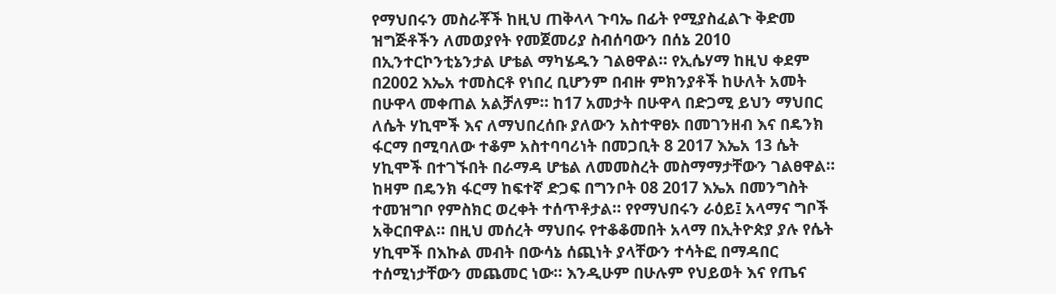የማህበሩን መስራቾች ከዚህ ጠቅላላ ጉባኤ በፊት የሚያስፈልጉ ቅድመ ዝግጅቶችን ለመወያየት የመጀመሪያ ስብሰባውን በሰኔ 2010 በኢንተርኮንቲኔንታል ሆቴል ማካሄዱን ገልፀዋል። የኢሴሃማ ከዚህ ቀደም በ2002 እኤአ ተመስርቶ የነበረ ቢሆንም በብዙ ምክንያቶች ከሁለት አመት በሁዋላ መቀጠል አልቻለም። ከ17 አመታት በሁዋላ በድጋሚ ይህን ማህበር ለሴት ሃኪሞች እና ለማህበረሰቡ ያለውን አስተዋፀኦ በመገንዘብ እና በዴንክ ፋርማ በሚባለው ተቆም አስተባባሪነት በመጋቢት 8 2017 እኤአ 13 ሴት ሃኪሞች በተገኙበት በራማዳ ሆቴል ለመመስረት መስማማታቸውን ገልፀዋል። ከዛም በዴንክ ፋርማ ከፍተኛ ድጋፍ በግንቦት 08 2017 እኤአ በመንግስት ተመዝግቦ የምስክር ወረቀት ተሰጥቶታል። የየማህበሩን ራዕይ፤ አላማና ግቦች አቅርበዋል። በዚህ መሰረት ማህበሩ የተቆቆመበት አላማ በኢትዮጵያ ያሉ የሴት ሃኪሞች በእኩል መብት በውሳኔ ሰጪነት ያላቸውን ተሳትፎ በማዳበር ተሰሚነታቸውን መጨመር ነው። እንዲሁም በሁሉም የህይወት እና የጤና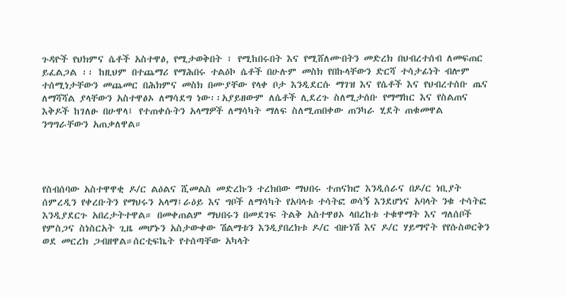ጉዳዮች የህክምና ሴቶች አስተዋፅ, የሚታወቅበት ፣ የሚከበሩበት እና የሚሸለሙበትን መድረክ በህብረተሰብ ለመፍጠር ይፈልጋል ፡፡ ከዚህም በተጨማሪ የማሕበሩ ተልዕኮ ሴቶች በሁሉም መስክ የበኩላቸውን ድርሻ ተሳታፊነት ብሎም ተሰሚነታቸውን መጨመር በሕክምና መስክ በሙያቸው የላቀ ቦታ እንዲደርሱ ማገዝ እና የሴቶች እና የህብረተሰቡ ጤና ለማሻሻል ያላቸውን አስተዋፅኦ ለማሳደግ ነው፡፡አያይዘውም ለሴቶች ሊደረጉ ስለሚታሰቡ የማማከር እና የስልጠና እቅዶች ከገለፁ በሁዋላ፤ የተጠቀሱትን አላማዎች ለማሳካት ማለፍ ስለሚጠበቀው ጠንካራ ሂደት ጠቁመዋል ንግግራቸውን አጠቃለዋል።




የስብሰባው አስተዋዋቂ ዶ/ር ልዕልና ሺመልስ መድረኩን ተረክበው ማህበሩ ተጠናክሮ እንዲሰራና በዶ/ር ነቢያት ሰምረዲን የቀረቡትን የማህሩን አላማ፤ራዕይ እና ግቦች ለማሳካት የአባላቱ ተሳትፎ ወሳኝ እንደሆነና አባላት ንቁ ተሳትፎ እንዲያደርጉ አበረታትተዋል። በመቀጠልም ማህበሩን በመደገፍ ትልቅ አስተዋፀኦ ላበረከቱ ተቁዋማት እና ግለሰቦች የምስጋና ስነስርአት ጊዜ መሆኑን አስታውቀው ሽልማቱን እንዲያበረክቱ ዶ/ር ብዙነሽ እና ዶ/ር ሃይማኖት የየሱስወርቅን ወደ መርረክ ጋብዘዋል።ሰርቲፍኬት የተሰጣቸው አካላት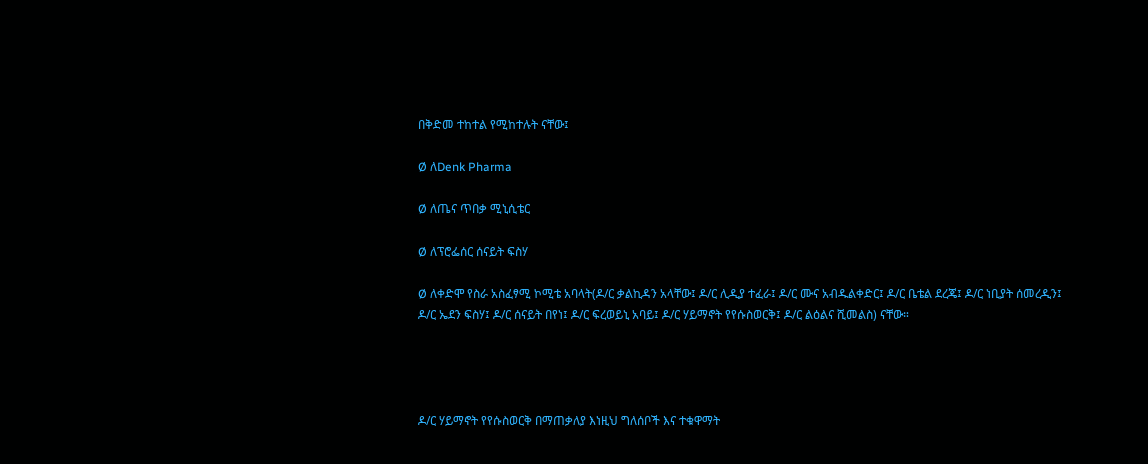በቅድመ ተከተል የሚከተሉት ናቸው፤

Ø ለDenk Pharma

Ø ለጤና ጥበቃ ሚኒሲቴር

Ø ለፕሮፌሰር ሰናይት ፍስሃ

Ø ለቀድሞ የስራ አስፈፃሚ ኮሚቴ አባላት(ዶ/ር ቃልኪዳን አላቸው፤ ዶ/ር ሊዲያ ተፈራ፤ ዶ/ር ሙና አብዱልቀድር፤ ዶ/ር ቤቴል ደረጄ፤ ዶ/ር ነቢያት ሰመረዲን፤ ዶ/ር ኤደን ፍስሃ፤ ዶ/ር ሰናይት በየነ፤ ዶ/ር ፍረወይኒ አባይ፤ ዶ/ር ሃይማኖት የየሱስወርቅ፤ ዶ/ር ልዕልና ሺመልስ) ናቸው።




ዶ/ር ሃይማኖት የየሱስወርቅ በማጠቃለያ እነዚህ ግለሰቦች እና ተቁዋማት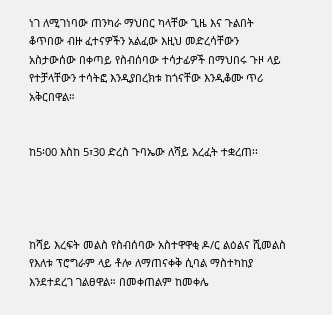ነገ ለሚገነባው ጠንካራ ማህበር ካላቸው ጊዜ እና ጉልበት ቆጥበው ብዙ ፈተናዎችን አልፈው እዚህ መድረሳቸውን አስታውሰው በቀጣይ የስብሰባው ተሳታፊዎች በማህበሩ ጉዞ ላይ የተቻላቸውን ተሳትፎ እንዲያበረክቱ ከጎናቸው እንዲቆሙ ጥሪ አቅርበዋል።


ከ5፡00 እስከ 5፣30 ድረስ ጉባኤው ለሻይ እረፈት ተቋረጠ፡፡




ከሻይ እረፍት መልስ የስብሰባው አስተዋዋቂ ዶ/ር ልዕልና ሺመልስ የእለቱ ፕሮግራም ላይ ቶሎ ለማጠናቀቅ ሲባል ማስተካከያ እንደተደረገ ገልፀዋል። በመቀጠልም ከመቀሌ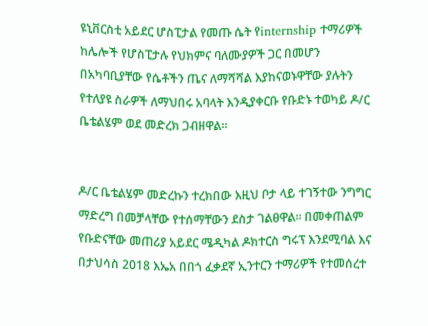ዩኒቨርስቲ አይደር ሆስፒታል የመጡ ሴት የinternship ተማሪዎች ከሌሎች የሆስፒታሉ የህክምና ባለሙያዎች ጋር በመሆን በአካባቢያቸው የሴቶችን ጤና ለማሻሻል እያከናወኑዋቸው ያሉትን የተለያዩ ስራዎች ለማህበሩ አባላት እንዲያቀርቡ የቡድኑ ተወካይ ዶ/ር ቤቴልሄም ወደ መድረክ ጋብዘዋል።


ዶ/ር ቤቴልሄም መድረኩን ተረክበው እዚህ ቦታ ላይ ተገኝተው ንግግር ማድረግ በመቻላቸው የተሰማቸውን ደስታ ገልፀዋል። በመቀጠልም የቡድናቸው መጠሪያ አይደር ሜዲካል ዶክተርስ ግሩፕ እንደሚባል እና በታህሳስ 2018 እኤአ በበጎ ፈቃደኛ ኢንተርን ተማሪዎች የተመሰረተ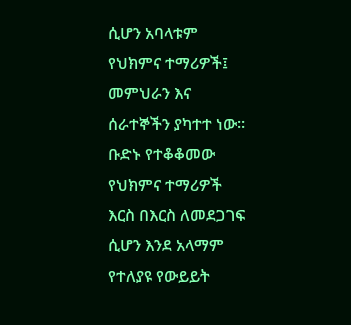ሲሆን አባላቱም የህክምና ተማሪዎች፤ መምህራን እና ሰራተኞችን ያካተተ ነው። ቡድኑ የተቆቆመው የህክምና ተማሪዎች እርስ በእርስ ለመደጋገፍ ሲሆን እንደ አላማም የተለያዩ የውይይት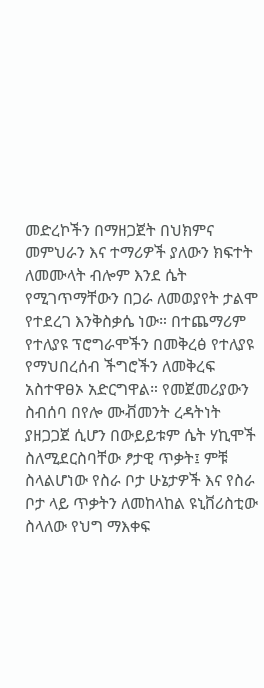መድረኮችን በማዘጋጀት በህክምና መምህራን እና ተማሪዎች ያለውን ክፍተት ለመሙላት ብሎም እንደ ሴት የሚገጥማቸውን በጋራ ለመወያየት ታልሞ የተደረገ እንቅስቃሴ ነው። በተጨማሪም የተለያዩ ፕሮግራሞችን በመቅረፅ የተለያዩ የማህበረሰብ ችግሮችን ለመቅረፍ አስተዋፀኦ አድርግዋል። የመጀመሪያውን ስብሰባ በየሎ ሙቭመንት ረዳትነት ያዘጋጋጀ ሲሆን በውይይቱም ሴት ሃኪሞች ስለሚደርስባቸው ፆታዊ ጥቃት፤ ምቹ ስላልሆነው የስራ ቦታ ሁኔታዎች እና የስራ ቦታ ላይ ጥቃትን ለመከላከል ዩኒቨሪስቲው ስላለው የህግ ማእቀፍ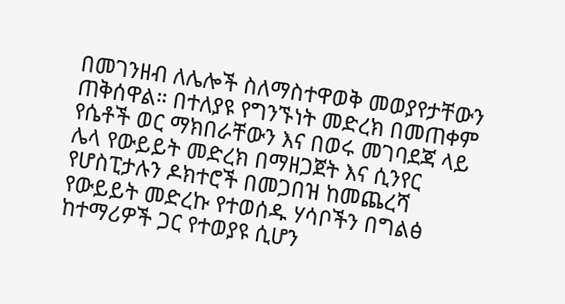በመገንዘብ ለሌሎች ስለማስተዋወቅ መወያየታቸውን ጠቅሰዋል። በተለያዩ የግንኙነት መድረክ በመጠቀም የሴቶች ወር ማክበራቸውን እና በወሩ መገባደጃ ላይ ሌላ የውይይት መድረክ በማዘጋጀት እና ሲንየር የሆስፒታሉን ዶክተሮች በመጋበዝ ከመጨረሻ የውይይት መድረኩ የተወሰዱ ሃሳቦችን በግልፅ ከተማሪዎች ጋር የተወያዩ ሲሆን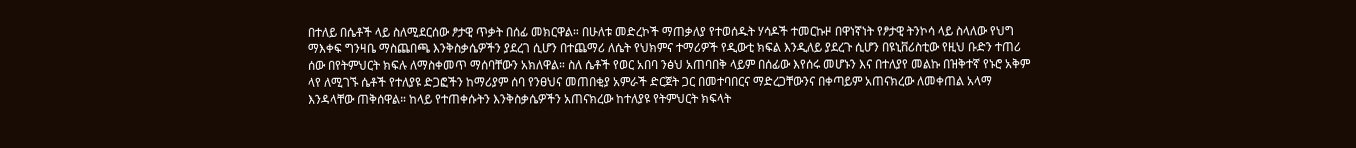በተለይ በሴቶች ላይ ስለሚደርሰው ፆታዊ ጥቃት በሰፊ መክርዋል። በሁለቱ መድረኮች ማጠቃለያ የተወሰዱት ሃሳዶች ተመርኩዞ በዋነኛነት የፆታዊ ትንኮሳ ላይ ስላለው የህግ ማእቀፍ ግንዛቤ ማስጨበጫ እንቅስቃሴዎችን ያደረገ ሲሆን በተጨማሪ ለሴት የህክምና ተማሪዎች የዲውቲ ክፍል እንዲለይ ያደረጉ ሲሆን በዩኒቨሪስቲው የዚህ ቡድን ተጠሪ ሰው በየትምህርት ክፍሉ ለማስቀመጥ ማሰባቸውን አክለዋል። ስለ ሴቶች የወር አበባ ንፅህ አጠባበቅ ላይም በሰፊው እየሰሩ መሆኑን እና በተለያየ መልኩ በዝቅተኛ የኑሮ አቅም ላየ ለሚገኙ ሴቶች የተለያዩ ድጋፎችን ከማሪያም ሰባ የንፀህና መጠበቂያ አምራች ድርጀት ጋር በመተባበርና ማድረጋቸውንና በቀጣይም አጠናክረው ለመቀጠል አላማ እንዳላቸው ጠቅሰዋል። ከላይ የተጠቀሱትን እንቅስቃሴዎችን አጠናክረው ከተለያዩ የትምህርት ክፍላት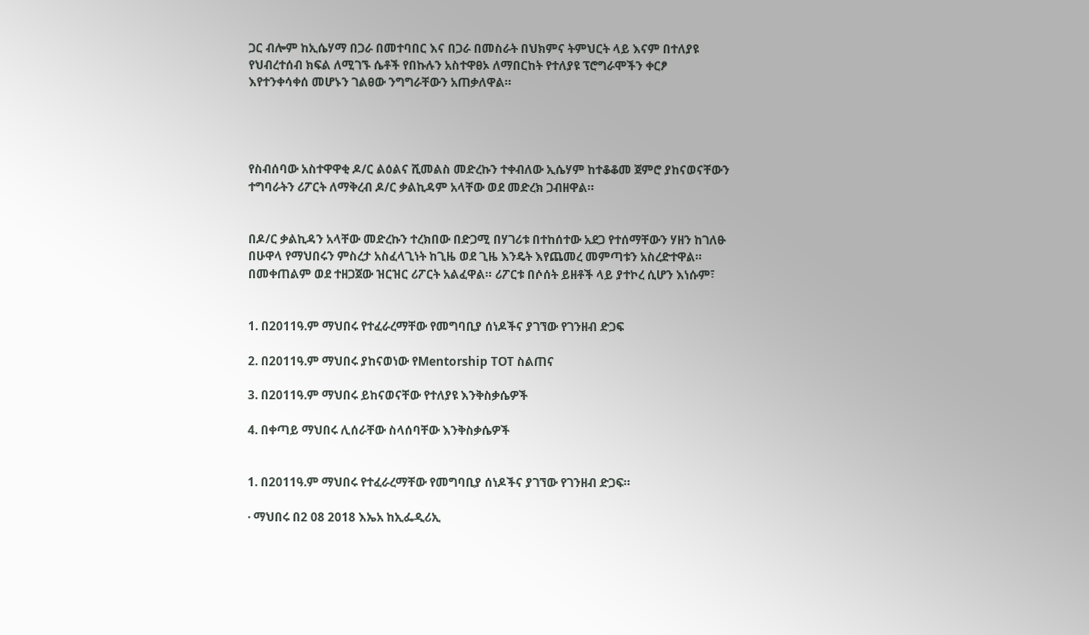ጋር ብሎም ከኢሴሃማ በጋራ በመተባበር እና በጋራ በመስራት በህክምና ትምህርት ላይ እናም በተለያዩ የህብረተሰብ ክፍል ለሚገኙ ሴቶች የበኩሉን አስተዋፀኦ ለማበርከት የተለያዩ ፕሮግራሞችን ቀርፆ እየተንቀሳቀሰ መሆኑን ገልፀው ንግግራቸውን አጠቃለዋል።




የስብሰባው አስተዋዋቂ ዶ/ር ልዕልና ሺመልስ መድረኩን ተቀብለው ኢሴሃም ከተቆቆመ ጀምሮ ያከናወናቸውን ተግባራትን ሪፖርት ለማቅረብ ዶ/ር ቃልኪዳም አላቸው ወደ መድረክ ጋብዘዋል።


በዶ/ር ቃልኪዳን አላቸው መድረኩን ተረክበው በድጋሚ በሃገሪቱ በተከሰተው አደጋ የተሰማቸውን ሃዘን ከገለፁ በሁዋላ የማህበሩን ምስረታ አስፈላጊነት ከጊዜ ወደ ጊዜ እንዴት እየጨመረ መምጣቱን አስረድተዋል። በመቀጠልም ወደ ተዘጋጀው ዝርዝር ሪፖርት አልፈዋል። ሪፖርቱ በሶሰት ይዘቶች ላይ ያተኮረ ሲሆን እነሱም፣


1. በ2011ዓ.ም ማህበሩ የተፈራረማቸው የመግባቢያ ሰነዶችና ያገኘው የገንዘብ ድጋፍ

2. በ2011ዓ.ም ማህበሩ ያከናወነው የMentorship TOT ስልጠና

3. በ2011ዓ.ም ማህበሩ ይከናወናቸው የተለያዩ እንቅስቃሴዎች

4. በቀጣይ ማህበሩ ሊሰራቸው ስላሰባቸው እንቅስቃሴዎች


1. በ2011ዓ.ም ማህበሩ የተፈራረማቸው የመግባቢያ ሰነዶችና ያገኘው የገንዘብ ድጋፍ።

· ማህበሩ በ2 08 2018 እኤአ ከኢፌዲሪኢ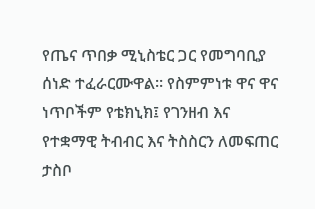የጤና ጥበቃ ሚኒስቴር ጋር የመግባቢያ ሰነድ ተፈራርሙዋል። የስምምነቱ ዋና ዋና ነጥቦችም የቴክኒክ፤ የገንዘብ እና የተቋማዊ ትብብር እና ትስስርን ለመፍጠር ታስቦ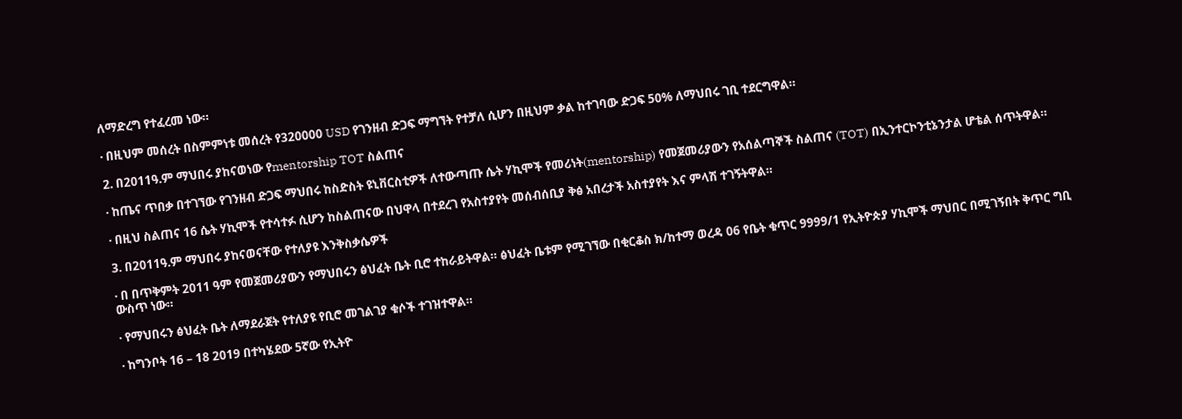ለማድረግ የተፈረመ ነው።

· በዚህም መሰረት በስምምነቱ መሰረት የ320000 USD የገንዘብ ድጋፍ ማግኘት የተቻለ ሲሆን በዚህም ቃል ከተገባው ድጋፍ 50% ለማህበሩ ገቢ ተደርግዋል።

2. በ2011ዓ.ም ማህበሩ ያከናወነው የmentorship TOT ስልጠና

· ከጤና ጥበቃ በተገኘው የገንዘብ ድጋፍ ማህበሩ ከስድስት ዩኒቨርስቲዎች ለተውጣጡ ሴት ሃኪሞች የመሪነት(mentorship) የመጀመሪያውን የአሰልጣኞች ስልጠና (TOT) በኢንተርኮንቲኔንታል ሆቴል ሰጥትዋል።

· በዚህ ስልጠና 16 ሴት ሃኪሞች የተሳተፉ ሲሆን ከስልጠናው በህዋላ በተደረገ የአስተያየት መሰብሰቢያ ቅፅ አበረታች አስተያየት እና ምላሽ ተገኝትዋል።

3. በ2011ዓ.ም ማህበሩ ያከናወናቸው የተለያዩ እንቅስቃሴዎች

· በ በጥቅምት 2011 ዓም የመጀመሪያውን የማህበሩን ፅህፈት ቤት ቢሮ ተከራይትዋል። ፅህፈት ቤቱም የሚገኘው በቂርቆስ ክ/ከተማ ወረዳ 06 የቤት ቁጥር 9999/1 የኢትዮጵያ ሃኪሞች ማህበር በሚገኝበት ቅጥር ግቢ ውስጥ ነው።

· የማህበሩን ፅህፈት ቤት ለማደራጀት የተለያዩ የቢሮ መገልገያ ቁሶች ተገዝተዋል።

· ከግንቦት 16 – 18 2019 በተካሄደው 5ኛው የኢትዮ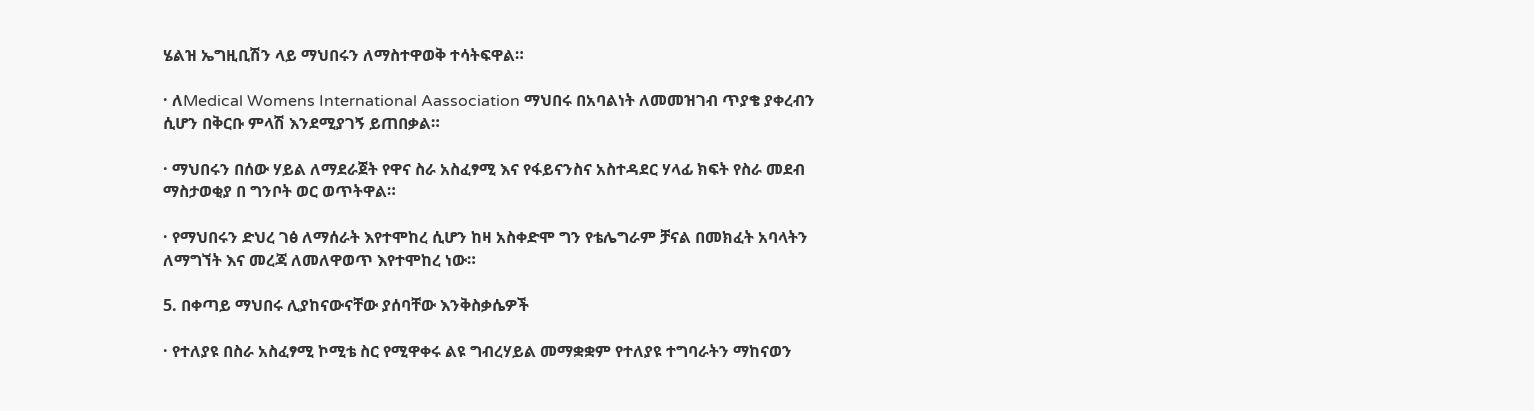ሄልዝ ኤግዚቢሽን ላይ ማህበሩን ለማስተዋወቅ ተሳትፍዋል።

· ለMedical Womens International Aassociation ማህበሩ በአባልነት ለመመዝገብ ጥያቄ ያቀረብን ሲሆን በቅርቡ ምላሽ እንደሚያገኝ ይጠበቃል።

· ማህበሩን በሰው ሃይል ለማደራጀት የዋና ስራ አስፈፃሚ እና የፋይናንስና አስተዳደር ሃላፊ ክፍት የስራ መደብ ማስታወቂያ በ ግንቦት ወር ወጥትዋል።

· የማህበሩን ድህረ ገፅ ለማሰራት እየተሞከረ ሲሆን ከዛ አስቀድሞ ግን የቴሌግራም ቻናል በመክፈት አባላትን ለማግኘት እና መረጃ ለመለዋወጥ እየተሞከረ ነው።

5. በቀጣይ ማህበሩ ሊያከናውናቸው ያሰባቸው እንቅስቃሴዎች

· የተለያዩ በስራ አስፈፃሚ ኮሚቴ ስር የሚዋቀሩ ልዩ ግብረሃይል መማቋቋም የተለያዩ ተግባራትን ማከናወን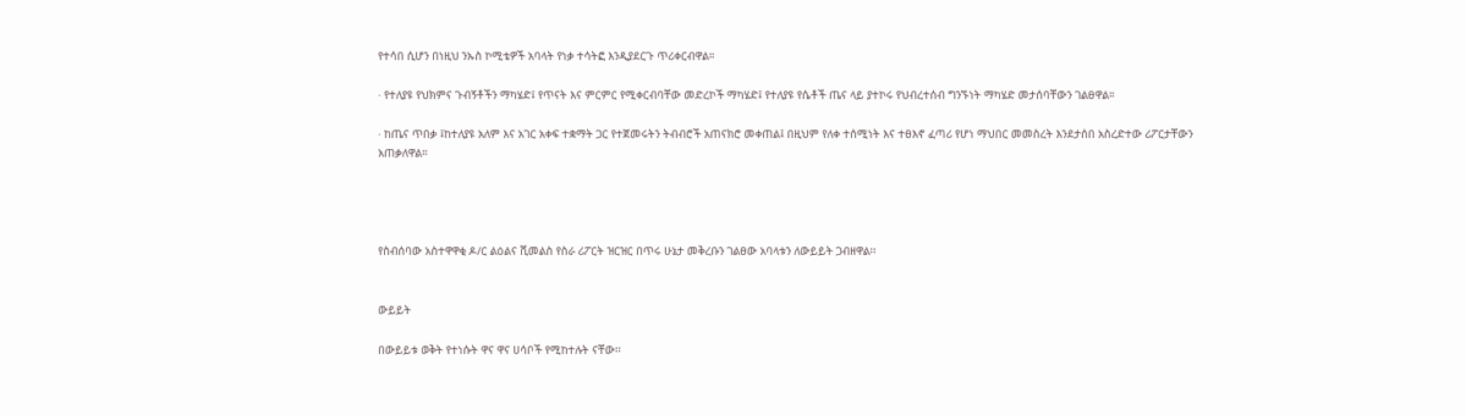የተሳበ ሲሆን በነዚህ ንኡስ ኮሚቴዎች አባላት የነቃ ተሳትፎ እንዲያደርጉ ጥሪቀርብዋል።

· የተለያዩ የህክምና ጉብኝቶችን ማካሄድ፤ የጥናት እና ምርምር የሚቀርብባቸው መድረኮች ማካሄድ፤ የተለያዩ የሴቶች ጤና ላይ ያተኮሩ የህብረተሰብ ግንኙነት ማካሄድ መታሰባቸውን ገልፀዋል።

· ከጤና ጥበቃ ፤ከተለያዩ አለም እና አገር አቀፍ ተቋማት ጋር የተጀመሩትን ትብብሮች አጠናክሮ መቀጠል፤ በዚህም የለቀ ተሰሚነት እና ተፀእኖ ፈጣሪ የሆነ ማህበር መመስረት እንደታሰበ አስረድተው ሪፖርታቸውን አጠቃለዋል።




የስብሰባው አስተዋዋቂ ዶ/ር ልዕልና ሺመልስ የስራ ሪፖርት ዝርዝር በጥሩ ሁኔታ መቅረቡን ገልፀው አባላቱን ለውይይት ጋብዘዋል፡፡


ውይይት

በውይይቱ ወቅት የተነሱት ዋና ዋና ሀሳቦች የሚከተሉት ናቸው፡፡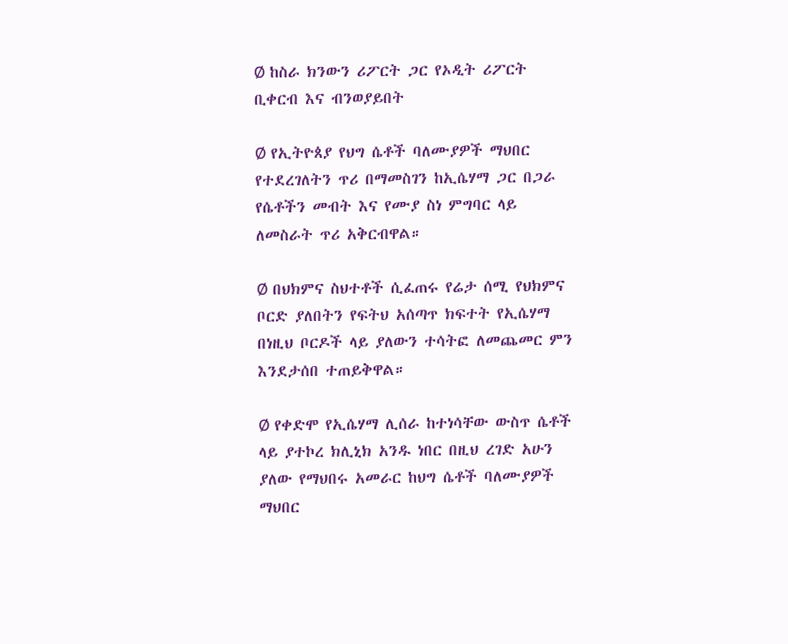Ø ከስራ ክንውን ሪፖርት ጋር የኦዲት ሪፖርት ቢቀርብ እና ብንወያይበት

Ø የኢትዮጰያ የህግ ሴቶች ባለሙያዎች ማህበር የተደረገለትን ጥሪ በማመስገን ከኢሴሃማ ጋር በጋራ የሴቶችን መብት እና የሙያ ስነ ምግባር ላይ ለመስራት ጥሪ አቅርብዋል።

Ø በህክምና ስህተቶች ሲፈጠሩ የሬታ ሰሚ የህክምና ቦርድ ያለበትን የፍትህ አሰጣጥ ክፍተት የኢሴሃማ በነዚህ ቦርዶች ላይ ያለውን ተሳትፎ ለመጨመር ምን እንደታሰበ ተጠይቅዋል።

Ø የቀድሞ የኢሴሃማ ሊሰራ ከተነሳቸው ውስጥ ሴቶች ላይ ያተኮረ ክሊኒክ አንዱ ነበር በዚህ ረገድ አሁን ያለው የማህበሩ አመራር ከህግ ሴቶች ባለሙያዎች ማህበር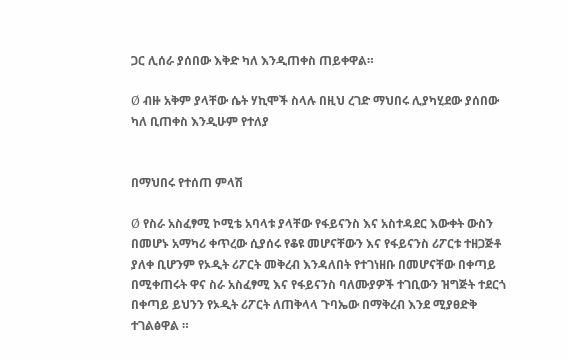ጋር ሊሰራ ያሰበው እቅድ ካለ እንዲጠቀስ ጠይቀዋል።

Ø ብዙ አቅም ያላቸው ሴት ሃኪሞች ስላሉ በዚህ ረገድ ማህበሩ ሊያካሂደው ያሰበው ካለ ቢጠቀስ እንዲሁም የተለያ


በማህበሩ የተሰጠ ምላሽ

Ø የስራ አስፈፃሚ ኮሚቴ አባላቱ ያላቸው የፋይናንስ እና አስተዳደር እውቀት ውስን በመሆኑ አማካሪ ቀጥረው ሲያሰሩ የቆዩ መሆናቸውን እና የፋይናንስ ሪፖርቱ ተዘጋጅቶ ያለቀ ቢሆንም የኦዲት ሪፖርት መቅረብ እንዳለበት የተገነዘቡ በመሆናቸው በቀጣይ በሚቀጠሩት ዋና ስራ አስፈፃሚ እና የፋይናንስ ባለሙያዎች ተገቢውን ዝግጅት ተደርጎ በቀጣይ ይህንን የኦዲት ሪፖርት ለጠቅላላ ጉባኤው በማቅረብ እንደ ሚያፀድቅ ተገልፅዋል ።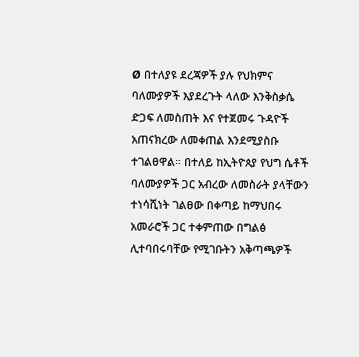Ø በተለያዩ ደረጃዎች ያሉ የህክምና ባለሙያዎች እያደረጉት ላለው እንቅስቃሴ ድጋፍ ለመስጠት እና የተጀመሩ ጉዳዮች አጠናክረው ለመቀጠል እንደሚያስቡ ተገልፀዋል። በተለይ ከኢትዮጰያ የህግ ሴቶች ባለሙያዎች ጋር አብረው ለመስራት ያላቸውን ተነሳሺነት ገልፀው በቀጣይ ከማህበሩ አመራሮች ጋር ተቀምጠው በግልፅ ሊተባበሩባቸው የሚገቡትን አቅጣጫዎች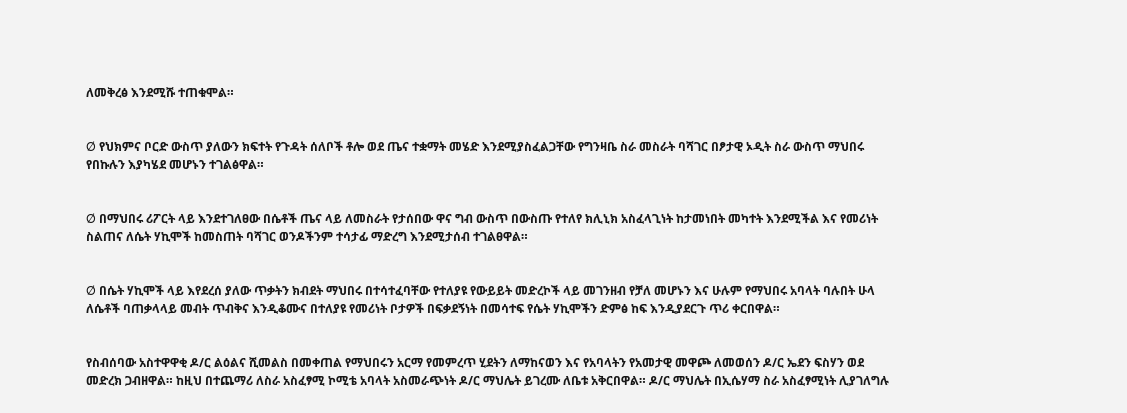ለመቅረፅ እንደሚሹ ተጠቁሞል።


Ø የህክምና ቦርድ ውስጥ ያለውን ክፍተት የጉዳት ሰለቦች ቶሎ ወደ ጤና ተቋማት መሄድ እንደሚያስፈልጋቸው የግንዛቤ ስራ መስራት ባሻገር በፆታዊ ኦዲት ስራ ውስጥ ማህበሩ የበኩሉን እያካሄደ መሆኑን ተገልፅዋል።


Ø በማህበሩ ሪፖርት ላይ እንደተገለፀው በሴቶች ጤና ላይ ለመስራት የታሰበው ዋና ግብ ውስጥ በውስጡ የተለየ ክሊኒክ አስፈላጊነት ከታመነበት መካተት እንደሚችል እና የመሪነት ስልጠና ለሴት ሃኪሞች ከመስጠት ባሻገር ወንዶችንም ተሳታፊ ማድረግ እንደሚታሰብ ተገልፀዋል።


Ø በሴት ሃኪሞች ላይ እየደረሰ ያለው ጥቃትን ክብደት ማህበሩ በተሳተፈባቸው የተለያዩ የውይይት መድረኮች ላይ መገንዘብ የቻለ መሆኑን እና ሁሉም የማህበሩ አባላት ባሉበት ሁላ ለሴቶች ባጠቃላላይ መብት ጥብቅና እንዲቆሙና በተለያዩ የመሪነት ቦታዎች በፍቃደኝነት በመሳተፍ የሴት ሃኪሞችን ድምፅ ከፍ እንዲያደርጉ ጥሪ ቀርበዋል።


የስብሰባው አስተዋዋቂ ዶ/ር ልዕልና ሺመልስ በመቀጠል የማህበሩን አርማ የመምረጥ ሂደትን ለማከናወን እና የአባላትን የአመታዊ መዋጮ ለመወሰን ዶ/ር ኤደን ፍስሃን ወደ መድረክ ጋብዘዋል። ከዚህ በተጨማሪ ለስራ አስፈፃሚ ኮሚቴ አባላት አስመራጭነት ዶ/ር ማህሌት ይገረሙ ለቤቱ አቅርበዋል። ዶ/ር ማህሌት በኢሴሃማ ስራ አስፈፃሚነት ሊያገለግሉ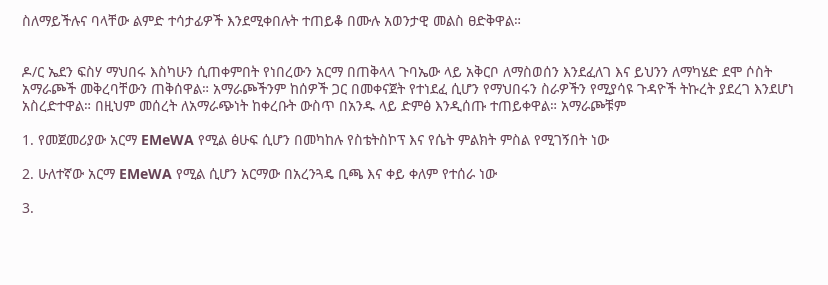ስለማይችሉና ባላቸው ልምድ ተሳታፊዎች እንደሚቀበሉት ተጠይቆ በሙሉ አወንታዊ መልስ ፀድቅዋል።


ዶ/ር ኤደን ፍስሃ ማህበሩ እስካሁን ሲጠቀምበት የነበረውን አርማ በጠቅላላ ጉባኤው ላይ አቅርቦ ለማስወሰን እንደፈለገ እና ይህንን ለማካሄድ ደሞ ሶስት አማራጮች መቅረባቸውን ጠቅሰዋል። አማራጮችንም ከሰዎች ጋር በመቀናጀት የተነደፈ ሲሆን የማህበሩን ስራዎችን የሚያሳዩ ጉዳዮች ትኩረት ያደረገ እንደሆነ አስረድተዋል። በዚህም መሰረት ለአማራጭነት ከቀረቡት ውስጥ በአንዱ ላይ ድምፅ እንዲሰጡ ተጠይቀዋል። አማራጮቹም

1. የመጀመሪያው አርማ EMeWA የሚል ፅሁፍ ሲሆን በመካከሉ የስቴትስኮፕ እና የሴት ምልክት ምስል የሚገኝበት ነው

2. ሁለተኛው አርማ EMeWA የሚል ሲሆን አርማው በአረንጓዴ ቢጫ እና ቀይ ቀለም የተሰራ ነው

3.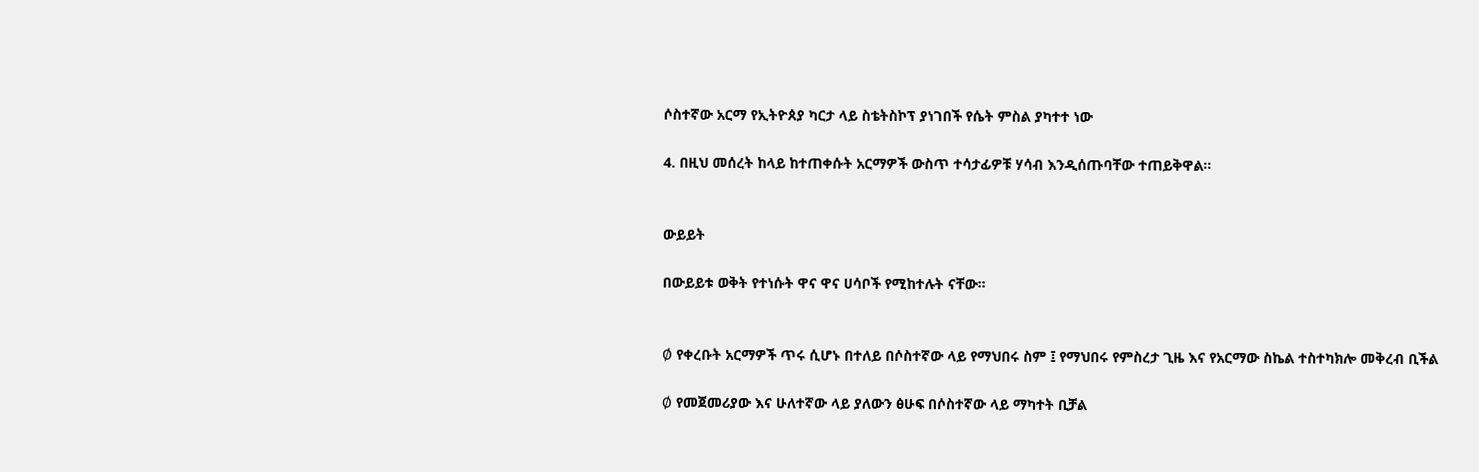ሶስተኛው አርማ የኢትዮጰያ ካርታ ላይ ስቴትስኮፕ ያነገበች የሴት ምስል ያካተተ ነው

4. በዚህ መሰረት ከላይ ከተጠቀሱት አርማዎች ውስጥ ተሳታፊዎቹ ሃሳብ እንዲሰጡባቸው ተጠይቅዋል።


ውይይት

በውይይቱ ወቅት የተነሱት ዋና ዋና ሀሳቦች የሚከተሉት ናቸው፡፡


Ø የቀረቡት አርማዎች ጥሩ ሲሆኑ በተለይ በሶስተኛው ላይ የማህበሩ ስም ፤ የማህበሩ የምስረታ ጊዜ እና የአርማው ስኬል ተስተካክሎ መቅረብ ቢችል

Ø የመጀመሪያው እና ሁለተኛው ላይ ያለውን ፅሁፍ በሶስተኛው ላይ ማካተት ቢቻል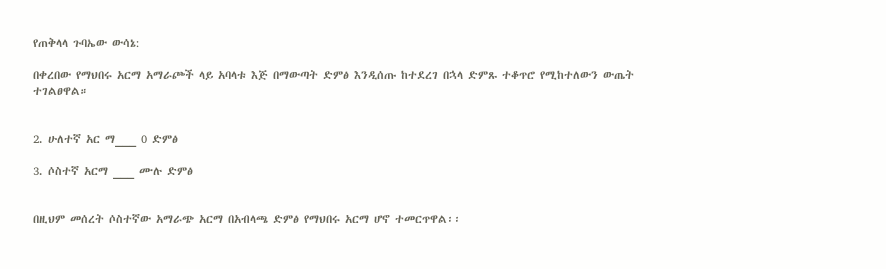የጠቅላላ ጉባኤው ውሳኔ:

በቀረበው የማህበሩ አርማ አማራጮች ላይ አባላቱ እጅ በማውጣት ድምፅ እንዲሰጡ ከተደረገ በኋላ ድምጹ ተቆጥሮ የሚከተለውን ውጤት ተገልፀዋል።


2. ሁለተኛ አር ማ___ 0 ድምፅ

3. ሶስተኛ አርማ ___ ሙሉ ድምፅ


በዚህም መሰረት ሶስተኛው አማራጭ አርማ በአብላጫ ድምፅ የማህበሩ አርማ ሆኖ ተመርጥዋል፡፡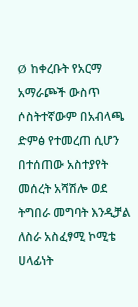Ø ከቀረቡት የአርማ አማራጮች ውስጥ ሶስትተኛውም በአብላጫ ድምፅ የተመረጠ ሲሆን በተሰጠው አስተያየት መሰረት አሻሽሎ ወደ ትግበራ መግባት እንዲቻል ለስራ አስፈፃሚ ኮሚቴ ሀላፊነት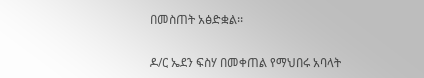በመስጠት አፅድቋል፡፡


ዶ/ር ኤደን ፍስሃ በመቀጠል የማህበሩ አባላት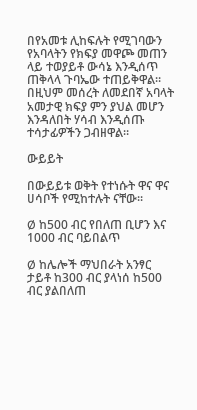በየአመቱ ሊከፍሉት የሚገባውን የአባላትን የክፍያ መዋጮ መጠን ላይ ተወያይቶ ውሳኔ እንዲሰጥ ጠቅላላ ጉባኤው ተጠይቅዋል። በዚህም መሰረት ለመደበኛ አባላት አመታዊ ክፍያ ምን ያህል መሆን እንዳለበት ሃሳብ እንዲሰጡ ተሳታፊዎችን ጋብዘዋል።

ውይይት

በውይይቱ ወቅት የተነሱት ዋና ዋና ሀሳቦች የሚከተሉት ናቸው፡፡

Ø ከ500 ብር የበለጠ ቢሆን እና 1000 ብር ባይበልጥ

Ø ከሌሎች ማህበራት አንፃር ታይቶ ከ300 ብር ያላነሰ ከ500 ብር ያልበለጠ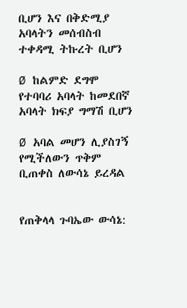ቢሆን እና በቅድሚያ አባላትን መሰብስብ ተቀዳሚ ትኩረት ቢሆን

Ø ከልምድ ደግሞ የተባባሪ አባላት ከመደበኛ አባላት ክፍያ ግማሽ ቢሆን

Ø አባል መሆን ሊያስገኝ የሚችለውን ጥቅም ቢጠቀስ ለውሳኔ ይረዳል


የጠቅላላ ጉባኤው ውሳኔ: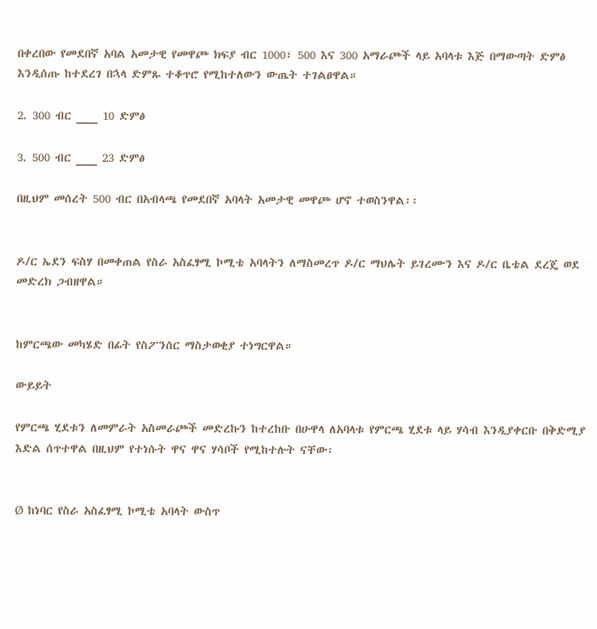በቀረበው የመደበኛ አባል አመታዊ የመዋጮ ክፍያ ብር 1000፣ 500 እና 300 አማራጮች ላይ አባላቱ እጅ በማውጣት ድምፅ እንዲሰጡ ከተደረገ በኋላ ድምጹ ተቆጥሮ የሚከተለውን ውጤት ተገልፀዋል።

2. 300 ብር ___ 10 ድምፅ

3. 500 ብር ___ 23 ድምፅ

በዚህም መሰረት 500 ብር በአብላጫ የመደበኛ አባላት አመታዊ መዋጮ ሆኖ ተወስንዋል፡፡


ዶ/ር ኤደን ፍስሃ በመቀጠል የስራ አስፈፃሚ ኮሚቴ አባላትን ለማስመረጥ ዶ/ር ማህሌት ይገረሙን እና ዶ/ር ቤቴል ደረጄ ወደ መድረክ ጋብዘዋል።


ከምርጫው መካሄድ በፊት የስፖንሰር ማስታወቂያ ተነግርዋል።

ውይይት

የምርጫ ሂደቱን ለመምራት አስመራጮች መድረኩን ከተረከቡ በሁዋላ ለአባላቱ የምርጫ ሂደቱ ላይ ሃሳብ እንዲያቀርቡ በቅድሚያ እድል ሰጥተዋል በዚህም የተነሱት ዋና ዋና ሃሳቦች የሚከተሉት ናቸው፡


Ø ከነባር የስራ አስፈፃሚ ኮሚቴ አባላት ውስጥ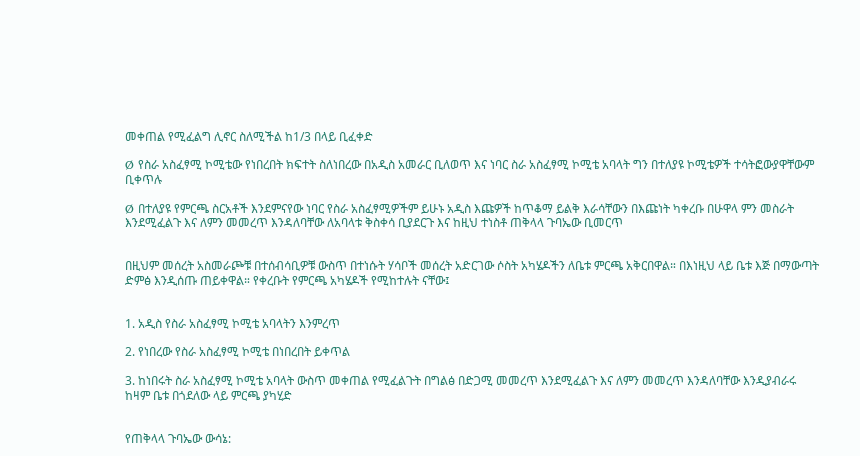መቀጠል የሚፈልግ ሊኖር ስለሚችል ከ1/3 በላይ ቢፈቀድ

Ø የስራ አስፈፃሚ ኮሚቴው የነበረበት ክፍተት ስለነበረው በአዲስ አመራር ቢለወጥ እና ነባር ስራ አስፈፃሚ ኮሚቴ አባላት ግን በተለያዩ ኮሚቴዎች ተሳትፎውያዋቸውም ቢቀጥሉ

Ø በተለያዩ የምርጫ ስርአቶች እንደምናየው ነባር የስራ አስፈፃሚዎችም ይሁኑ አዲስ እጩዎች ከጥቆማ ይልቅ እራሳቸውን በእጩነት ካቀረቡ በሁዋላ ምን መስራት እንደሚፈልጉ እና ለምን መመረጥ እንዳለባቸው ለአባላቱ ቅስቀሳ ቢያደርጉ እና ከዚህ ተነስቶ ጠቅላላ ጉባኤው ቢመርጥ


በዚህም መሰረት አስመራጮቹ በተሰብሳቢዎቹ ውስጥ በተነሱት ሃሳቦች መሰረት አድርገው ሶስት አካሄዶችን ለቤቱ ምርጫ አቅርበዋል። በእነዚህ ላይ ቤቱ እጅ በማውጣት ድምፅ እንዲሰጡ ጠይቀዋል። የቀረቡት የምርጫ አካሄዶች የሚከተሉት ናቸው፤


1. አዲስ የስራ አስፈፃሚ ኮሚቴ አባላትን እንምረጥ

2. የነበረው የስራ አስፈፃሚ ኮሚቴ በነበረበት ይቀጥል

3. ከነበሩት ስራ አስፈፃሚ ኮሚቴ አባላት ውስጥ መቀጠል የሚፈልጉት በግልፅ በድጋሚ መመረጥ እንደሚፈልጉ እና ለምን መመረጥ እንዳለባቸው እንዲያብራሩ ከዛም ቤቱ በጎደለው ላይ ምርጫ ያካሂድ


የጠቅላላ ጉባኤው ውሳኔ: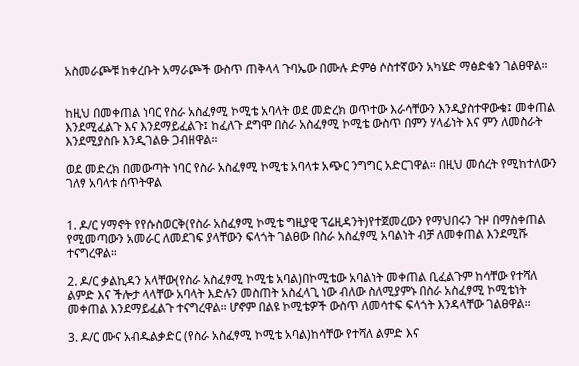አስመራጮቹ ከቀረቡት አማራጮች ውስጥ ጠቅላላ ጉባኤው በሙሉ ድምፅ ሶስተኛውን አካሄድ ማፅድቁን ገልፀዋል።


ከዚህ በመቀጠል ነባር የስራ አስፈፃሚ ኮሚቴ አባላት ወደ መድረክ ወጥተው እራሳቸውን እንዲያስተዋውቁ፤ መቀጠል እንደሚፈልጉ እና እንደማይፈልጉ፤ ከፈለጉ ደግሞ በስራ አስፈፃሚ ኮሚቴ ውስጥ በምን ሃላፊነት እና ምን ለመስራት እንደሚያስቡ እንዲገልፁ ጋብዘዋል።

ወደ መድረክ በመውጣት ነባር የስራ አስፈፃሚ ኮሚቴ አባላቱ አጭር ንግግር አድርገዋል። በዚህ መሰረት የሚከተለውን ገለፃ አባላቱ ሰጥትዋል


1. ዶ/ር ሃማኖት የየሱስወርቅ(የስራ አስፈፃሚ ኮሚቴ ግዚያዊ ፕሬዚዳንት)የተጀመረውን የማህበሩን ጉዞ በማስቀጠል የሚመጣውን አመራር ለመደገፍ ያላቸውን ፍላጎት ገልፀው በስራ አስፈፃሚ አባልነት ብቻ ለመቀጠል እንደሚሹ ተናግረዋል።

2. ዶ/ር ቃልኪዳን አላቸው(የስራ አስፈፃሚ ኮሚቴ አባል)በኮሚቴው አባልነት መቀጠል ቢፈልጉም ከሳቸው የተሻለ ልምድ እና ችሎታ ላላቸው አባላት እድሉን መስጠት አስፈላጊ ነው ብለው ስለሚያምኑ በስራ አስፈፃሚ ኮሚቴነት መቀጠል እንደማይፈልጉ ተናግረዋል። ሆኖም በልዩ ኮሚቴዎች ውስጥ ለመሳተፍ ፍላጎት እንዳላቸው ገልፀዋል።

3. ዶ/ር ሙና አብዱልቃድር (የስራ አስፈፃሚ ኮሚቴ አባል)ከሳቸው የተሻለ ልምድ እና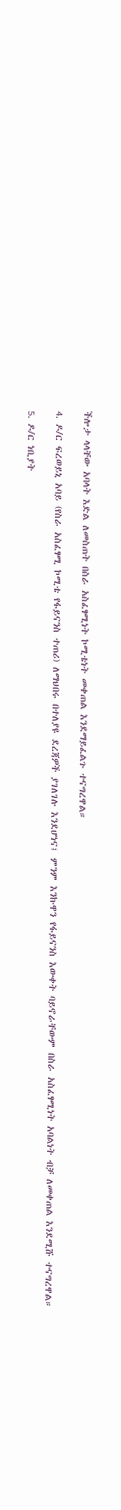ችሎታ ላላቸው አባላት እድል ለመስጠት በስራ አስፈፃሚነት ኮሚቴነት መቀጠል እንደማይፈልጉ ተናግረዋል።

4. ዶ/ር ፍረወይኒ አባይ (የስራ አስፈፃሚ ኮሚቴ የፋይናንስ ተጠሪ) ለማህበሩ በተለያዩ ደረጃዎች ያገለገሉ እንደሆነና፤ ምንም እንኩዋን የፋይናንስ እውቀት ባይኖራቸውም በስራ አስፈፃሚነት አባልነት ብቻ ለመቀጠል እንደሚሹ ተናግረዋል።

5. ዶ/ር ነቢያት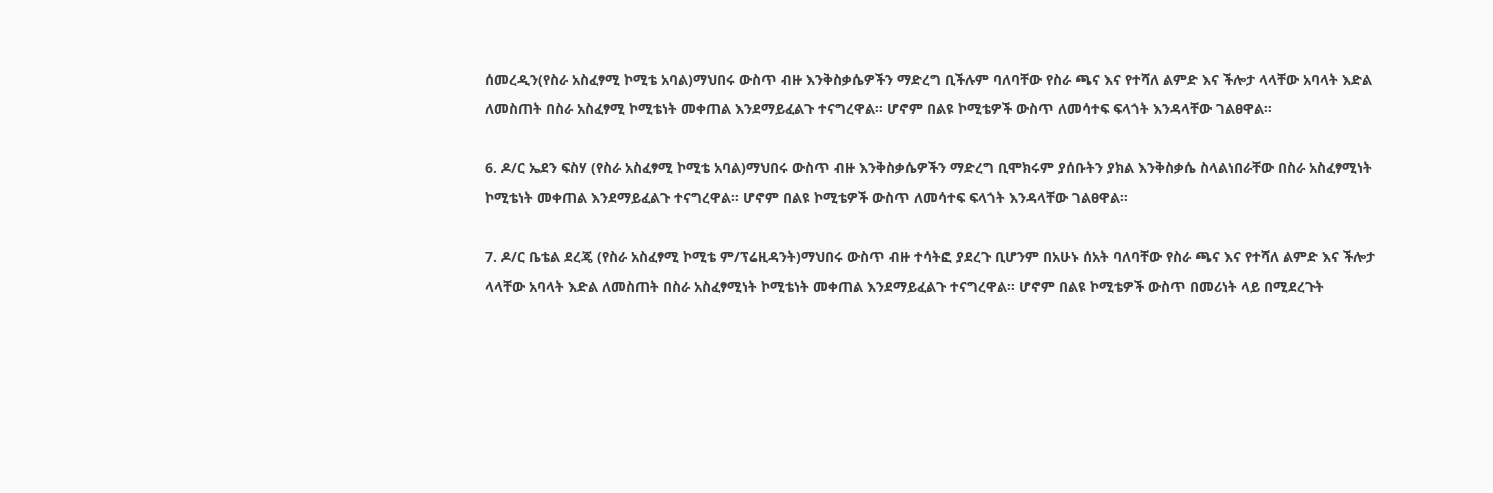ሰመረዲን(የስራ አስፈፃሚ ኮሚቴ አባል)ማህበሩ ውስጥ ብዙ እንቅስቃሴዎችን ማድረግ ቢችሉም ባለባቸው የስራ ጫና እና የተሻለ ልምድ እና ችሎታ ላላቸው አባላት እድል ለመስጠት በስራ አስፈፃሚ ኮሚቴነት መቀጠል እንደማይፈልጉ ተናግረዋል። ሆኖም በልዩ ኮሚቴዎች ውስጥ ለመሳተፍ ፍላጎት እንዳላቸው ገልፀዋል።

6. ዶ/ር ኤደን ፍስሃ (የስራ አስፈፃሚ ኮሚቴ አባል)ማህበሩ ውስጥ ብዙ እንቅስቃሴዎችን ማድረግ ቢሞክሩም ያሰቡትን ያክል እንቅስቃሴ ስላልነበራቸው በስራ አስፈፃሚነት ኮሚቴነት መቀጠል እንደማይፈልጉ ተናግረዋል። ሆኖም በልዩ ኮሚቴዎች ውስጥ ለመሳተፍ ፍላጎት እንዳላቸው ገልፀዋል።

7. ዶ/ር ቤቴል ደረጄ (የስራ አስፈፃሚ ኮሚቴ ም/ፕሬዚዳንት)ማህበሩ ውስጥ ብዙ ተሳትፎ ያደረጉ ቢሆንም በአሁኑ ሰአት ባለባቸው የስራ ጫና እና የተሻለ ልምድ እና ችሎታ ላላቸው አባላት እድል ለመስጠት በስራ አስፈፃሚነት ኮሚቴነት መቀጠል እንደማይፈልጉ ተናግረዋል። ሆኖም በልዩ ኮሚቴዎች ውስጥ በመሪነት ላይ በሚደረጉት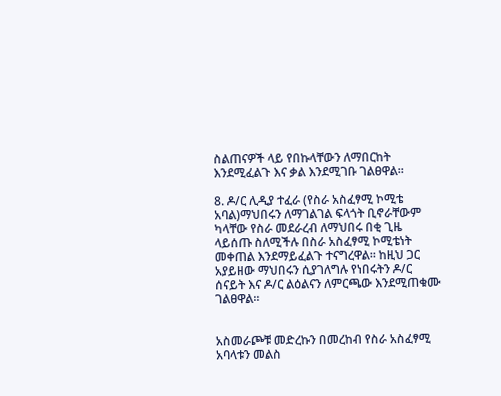ስልጠናዎች ላይ የበኩላቸውን ለማበርከት እንደሚፈልጉ እና ቃል እንደሚገቡ ገልፀዋል።

8. ዶ/ር ሊዲያ ተፈራ (የስራ አስፈፃሚ ኮሚቴ አባል)ማህበሩን ለማገልገል ፍላጎት ቢኖራቸውም ካላቸው የስራ መደራረብ ለማህበሩ በቂ ጊዜ ላይሰጡ ስለሚችሉ በስራ አስፈፃሚ ኮሚቴነት መቀጠል እንደማይፈልጉ ተናግረዋል። ከዚህ ጋር አያይዘው ማህበሩን ሲያገለግሉ የነበሩትን ዶ/ር ሰናይት እና ዶ/ር ልዕልናን ለምርጫው እንደሚጠቁሙ ገልፀዋል።


አስመራጮቹ መድረኩን በመረከብ የስራ አስፈፃሚ አባላቱን መልስ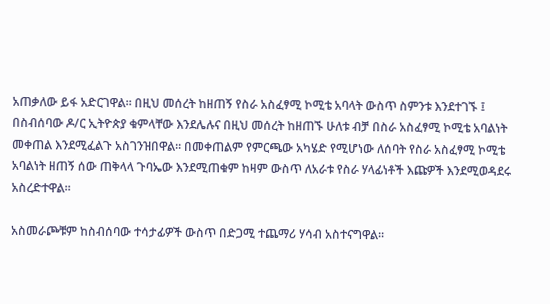አጠቃለው ይፋ አድርገዋል። በዚህ መሰረት ከዘጠኝ የስራ አስፈፃሚ ኮሚቴ አባላት ውስጥ ስምንቱ እንደተገኙ ፤ በስብሰባው ዶ/ር ኢትዮጵያ ቁምላቸው እንደሌሉና በዚህ መሰረት ከዘጠኙ ሁለቱ ብቻ በስራ አስፈፃሚ ኮሚቴ አባልነት መቀጠል እንደሚፈልጉ አስገንዝበዋል። በመቀጠልም የምርጫው አካሄድ የሚሆነው ለሰባት የስራ አስፈፃሚ ኮሚቴ አባልነት ዘጠኝ ሰው ጠቅላላ ጉባኤው እንደሚጠቁም ከዛም ውስጥ ለአራቱ የስራ ሃላፊነቶች እጩዎች እንደሚወዳደሩ አስረድተዋል።

አስመራጮቹም ከስብሰባው ተሳታፊዎች ውስጥ በድጋሚ ተጨማሪ ሃሳብ አስተናግዋል።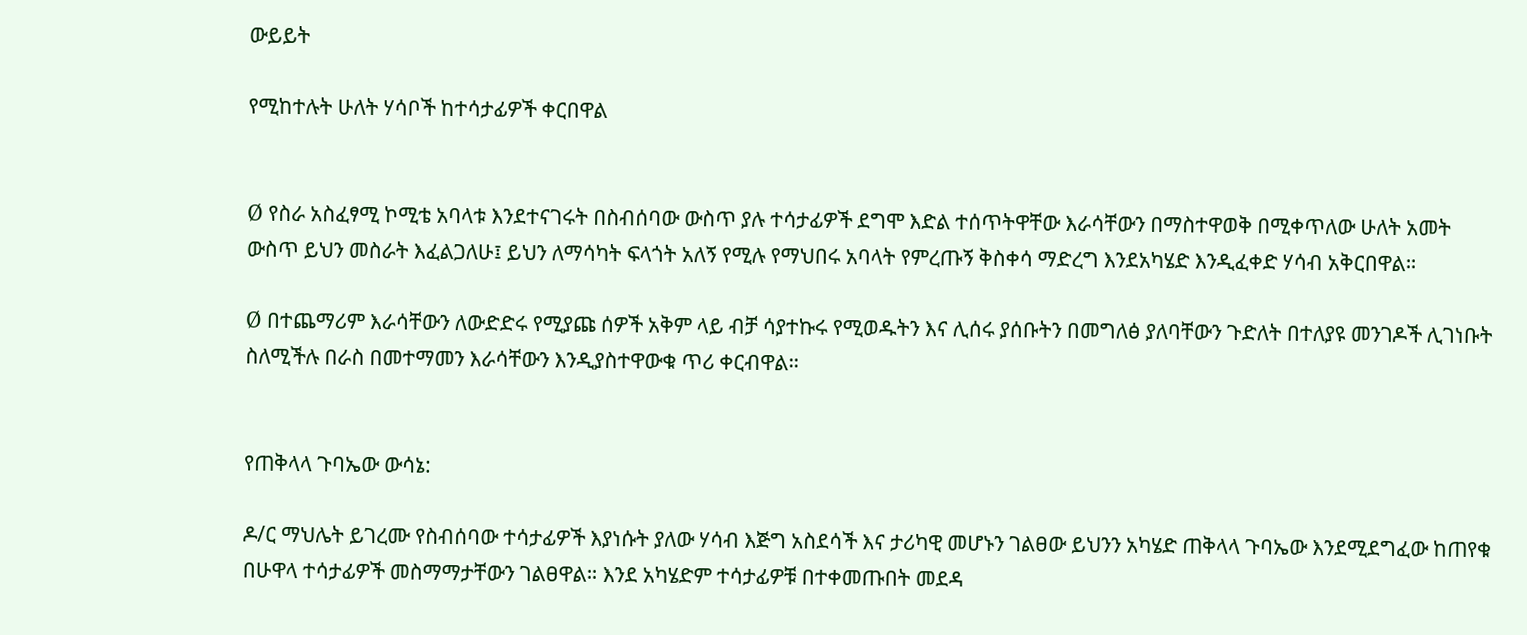ውይይት

የሚከተሉት ሁለት ሃሳቦች ከተሳታፊዎች ቀርበዋል


Ø የስራ አስፈፃሚ ኮሚቴ አባላቱ እንደተናገሩት በስብሰባው ውስጥ ያሉ ተሳታፊዎች ደግሞ እድል ተሰጥትዋቸው እራሳቸውን በማስተዋወቅ በሚቀጥለው ሁለት አመት ውስጥ ይህን መስራት እፈልጋለሁ፤ ይህን ለማሳካት ፍላጎት አለኝ የሚሉ የማህበሩ አባላት የምረጡኝ ቅስቀሳ ማድረግ እንደአካሄድ እንዲፈቀድ ሃሳብ አቅርበዋል።

Ø በተጨማሪም እራሳቸውን ለውድድሩ የሚያጩ ሰዎች አቅም ላይ ብቻ ሳያተኩሩ የሚወዱትን እና ሊሰሩ ያሰቡትን በመግለፅ ያለባቸውን ጉድለት በተለያዩ መንገዶች ሊገነቡት ስለሚችሉ በራስ በመተማመን እራሳቸውን እንዲያስተዋውቁ ጥሪ ቀርብዋል።


የጠቅላላ ጉባኤው ውሳኔ:

ዶ/ር ማህሌት ይገረሙ የስብሰባው ተሳታፊዎች እያነሱት ያለው ሃሳብ እጅግ አስደሳች እና ታሪካዊ መሆኑን ገልፀው ይህንን አካሄድ ጠቅላላ ጉባኤው እንደሚደግፈው ከጠየቁ በሁዋላ ተሳታፊዎች መስማማታቸውን ገልፀዋል። እንደ አካሄድም ተሳታፊዎቹ በተቀመጡበት መደዳ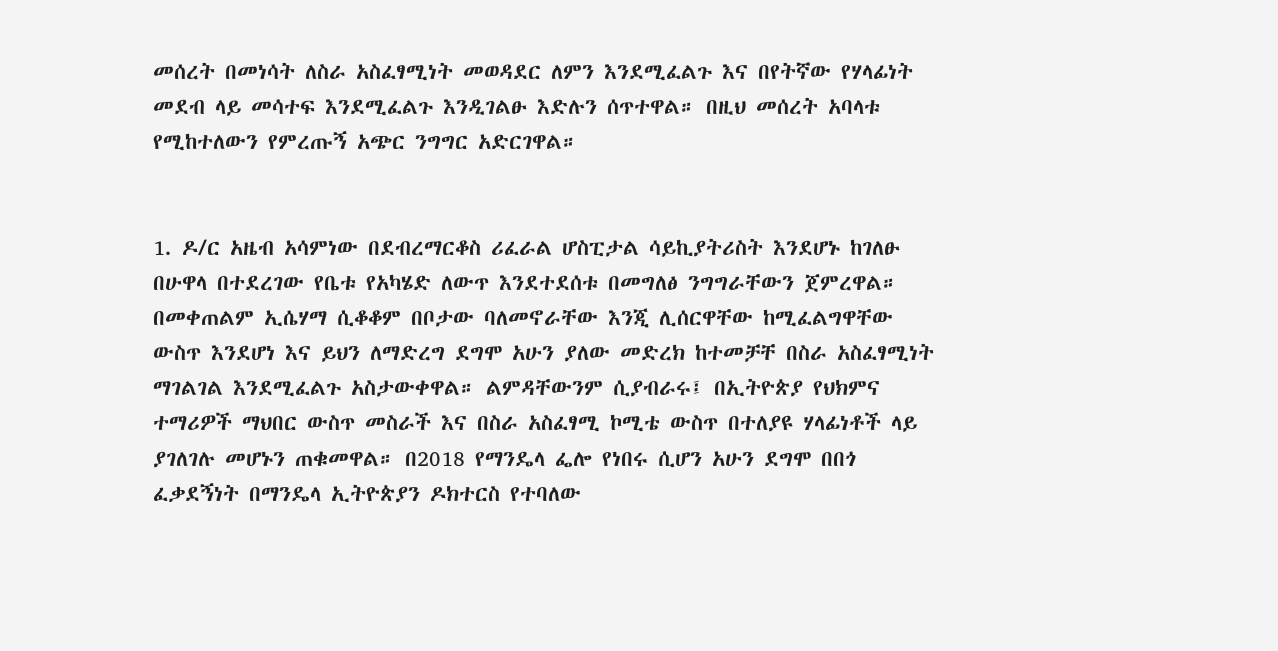መሰረት በመነሳት ለስራ አስፈፃሚነት መወዳደር ለምን እንደሚፈልጉ እና በየትኛው የሃላፊነት መደብ ላይ መሳተፍ እንደሚፈልጉ እንዲገልፁ እድሉን ሰጥተዋል። በዚህ መሰረት አባላቱ የሚከተለውን የምረጡኝ አጭር ንግግር አድርገዋል።


1. ዶ/ር አዜብ አሳምነው በደብረማርቆስ ሪፈራል ሆስፒታል ሳይኪያትሪስት እንደሆኑ ከገለፁ በሁዋላ በተደረገው የቤቱ የአካሄድ ለውጥ እንደተደሰቱ በመግለፅ ንግግራቸውን ጀምረዋል። በመቀጠልም ኢሴሃማ ሲቆቆም በቦታው ባለመኖራቸው እንጂ ሊሰርዋቸው ከሚፈልግዋቸው ውስጥ እንደሆነ እና ይህን ለማድረግ ደግሞ አሁን ያለው መድረክ ከተመቻቸ በስራ አስፈፃሚነት ማገልገል እንደሚፈልጉ አስታውቀዋል። ልምዳቸውንም ሲያብራሩ፤ በኢትዮጵያ የህክምና ተማሪዎች ማህበር ውስጥ መስራች እና በስራ አስፈፃሚ ኮሚቴ ውስጥ በተለያዩ ሃላፊነቶች ላይ ያገለገሉ መሆኑን ጠቁመዋል። በ2018 የማንዴላ ፌሎ የነበሩ ሲሆን አሁን ደግሞ በበጎ ፈቃደኝነት በማንዴላ ኢትዮጵያን ዶክተርስ የተባለው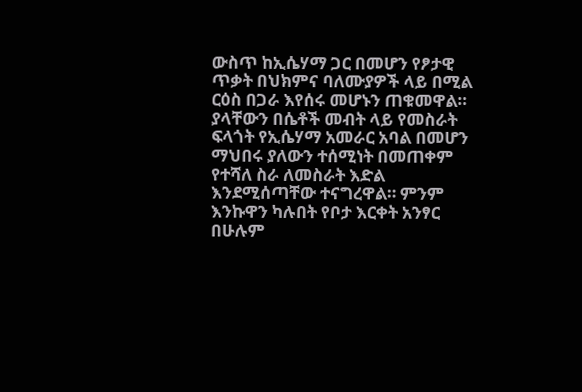ውስጥ ከኢሴሃማ ጋር በመሆን የፆታዊ ጥቃት በህክምና ባለሙያዎች ላይ በሚል ርዕስ በጋራ እየሰሩ መሆኑን ጠቁመዋል። ያላቸውን በሴቶች መብት ላይ የመስራት ፍላጎት የኢሴሃማ አመራር አባል በመሆን ማህበሩ ያለውን ተሰሚነት በመጠቀም የተሻለ ስራ ለመስራት እድል እንደሚሰጣቸው ተናግረዋል። ምንም እንኩዋን ካሉበት የቦታ እርቀት አንፃር በሁሉም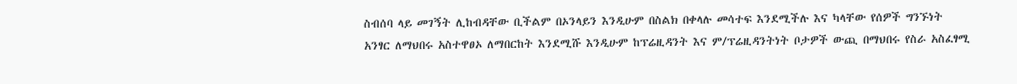ስብሰባ ላይ መገኝት ሊከብዳቸው ቢችልም በኦንላይን እንዲሁም በስልክ በቀላሉ መሳተፍ እንደሚችሉ እና ካላቸው የሰዎች ግንኙነት አንፃር ለማህበሩ አስተዋፀኦ ለማበርከት እንደሚሹ እንዲሁም ከፕሬዚዳንት እና ም/ፕሬዚዳንትነት ቦታዎች ውጪ በማህበሩ የስራ አስፈፃሚ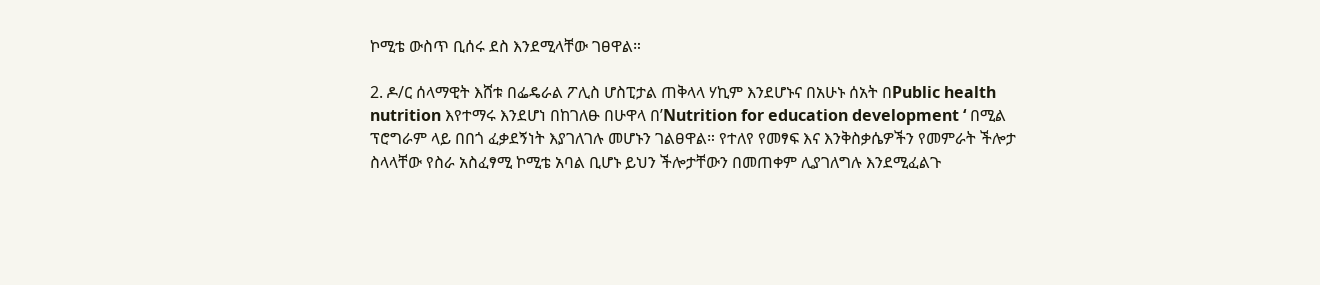ኮሚቴ ውስጥ ቢሰሩ ደስ እንደሚላቸው ገፀዋል።

2. ዶ/ር ሰላማዊት እሸቱ በፌዴራል ፖሊስ ሆስፒታል ጠቅላላ ሃኪም እንደሆኑና በአሁኑ ሰአት በPublic health nutrition እየተማሩ እንደሆነ በከገለፁ በሁዋላ በ’Nutrition for education development ‘ በሚል ፕሮግራም ላይ በበጎ ፈቃደኝነት እያገለገሉ መሆኑን ገልፀዋል። የተለየ የመፃፍ እና እንቅስቃሴዎችን የመምራት ችሎታ ስላላቸው የስራ አስፈፃሚ ኮሚቴ አባል ቢሆኑ ይህን ችሎታቸውን በመጠቀም ሊያገለግሉ እንደሚፈልጉ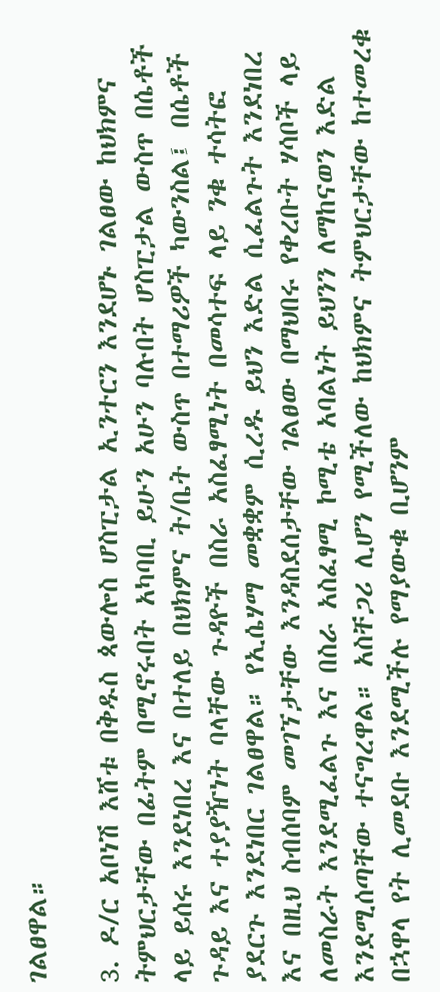ገልፀዋል።

3. ዶ/ር አቦነሽ እሸቱ በቅዱስ ጳውሎስ ሆስፒታል ኢንተርን እንደሆኑ ገልፀው ከህክምና ትምህርታቸው በፊትም በሚኖሩበት አካባቢ ይሁን አሁን ባሉበት ሆስፒታል ውስጥ በሴቶች ላይ ይሰሩ እንደነበረ እና በተለይ በህክምና ት/ቤት ውስጥ በተማሪዎች ካውንስል፤ በሴቶች ጉዳይ እና ተያያዥነት ባላቸው ጉዳዮች በስራ አስፈፃሚነት በመሳተፍ ላይ ንቁ ተሳትፎ ያደርጉ እንደነበር ገልፀዋል። የኢሴሃማ መቋቋም ሲረዱ ይህን እድል ሲፈልጉት እንደነበረ እና በዚህ ስብሰባም መገኘታቸው እንዳስደሰታቸው ገልፀው በማህበሩ የቀረቡት ሃሳቦች ላይ ለመስራት እንደሚፈልጉ እና በስራ አስፈፃሚ ኮሚቴ አባልነት ይህንን ለማከናወን እድል እንደሚሰጣቸው ተናግረዋል። አስቸጋሪ ሊሆን የሚችለው ከህክምና ትምህርታቸው ከተመረቁ በኋዋላ የት ሊመደቡ እንደሚችሉ የማያውቁ ቢሆንም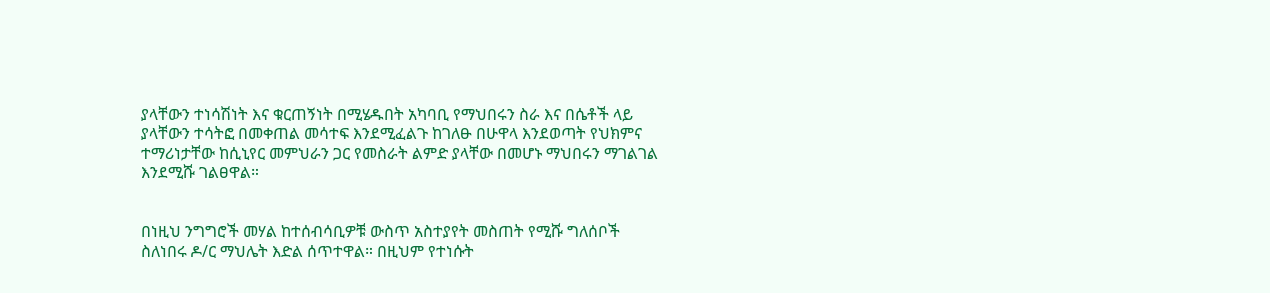ያላቸውን ተነሳሽነት እና ቁርጠኝነት በሚሄዱበት አካባቢ የማህበሩን ስራ እና በሴቶች ላይ ያላቸውን ተሳትፎ በመቀጠል መሳተፍ እንደሚፈልጉ ከገለፁ በሁዋላ እንደወጣት የህክምና ተማሪነታቸው ከሲኒየር መምህራን ጋር የመስራት ልምድ ያላቸው በመሆኑ ማህበሩን ማገልገል እንደሚሹ ገልፀዋል።


በነዚህ ንግግሮች መሃል ከተሰብሳቢዎቹ ውስጥ አስተያየት መስጠት የሚሹ ግለሰቦች ስለነበሩ ዶ/ር ማህሌት እድል ሰጥተዋል። በዚህም የተነሱት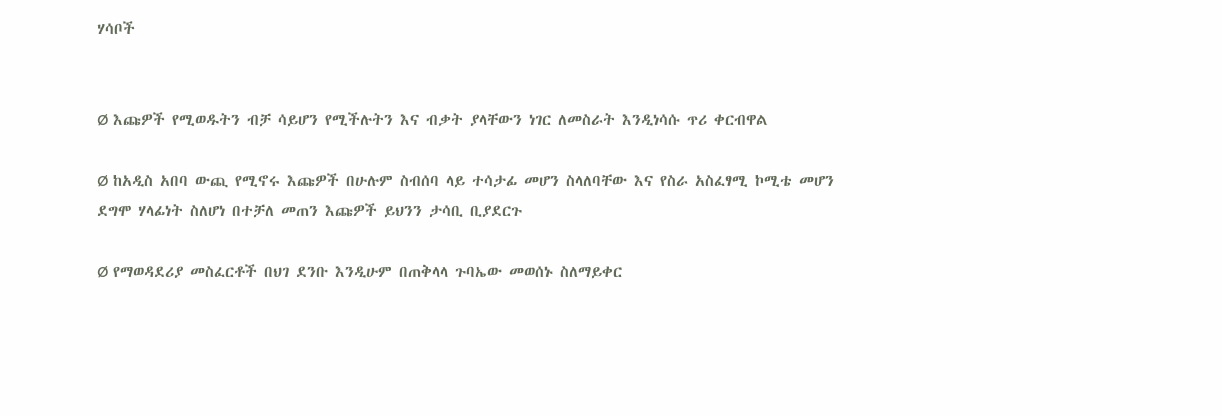ሃሳቦች


Ø እጩዎች የሚወዱትን ብቻ ሳይሆን የሚችሉትን እና ብቃት ያላቸውን ነገር ለመስራት እንዲነሳሱ ጥሪ ቀርብዋል

Ø ከአዲስ አበባ ውጪ የሚኖሩ እጩዎች በሁሉም ስብሰባ ላይ ተሳታፊ መሆን ስላለባቸው እና የስራ አስፈፃሚ ኮሚቴ መሆን ደግሞ ሃላፊነት ስለሆነ በተቻለ መጠን እጩዎች ይህንን ታሳቢ ቢያደርጉ

Ø የማወዳደሪያ መስፈርቶች በህገ ደንቡ እንዲሁም በጠቅላላ ጉባኤው መወሰኑ ስለማይቀር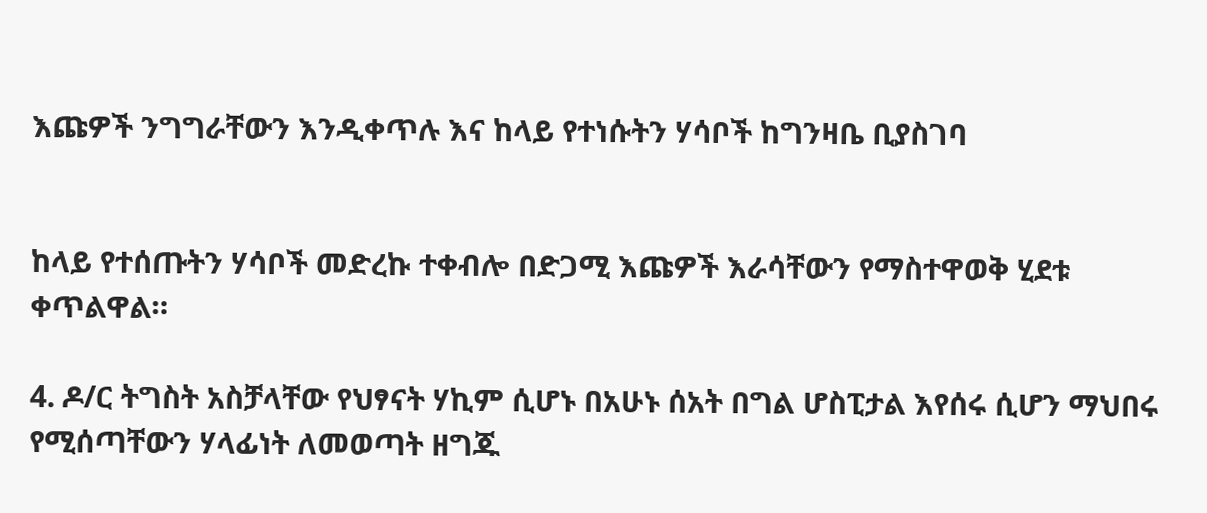እጩዎች ንግግራቸውን እንዲቀጥሉ እና ከላይ የተነሱትን ሃሳቦች ከግንዛቤ ቢያስገባ


ከላይ የተሰጡትን ሃሳቦች መድረኩ ተቀብሎ በድጋሚ እጩዎች እራሳቸውን የማስተዋወቅ ሂደቱ ቀጥልዋል።

4. ዶ/ር ትግስት አስቻላቸው የህፃናት ሃኪም ሲሆኑ በአሁኑ ሰአት በግል ሆስፒታል እየሰሩ ሲሆን ማህበሩ የሚሰጣቸውን ሃላፊነት ለመወጣት ዘግጁ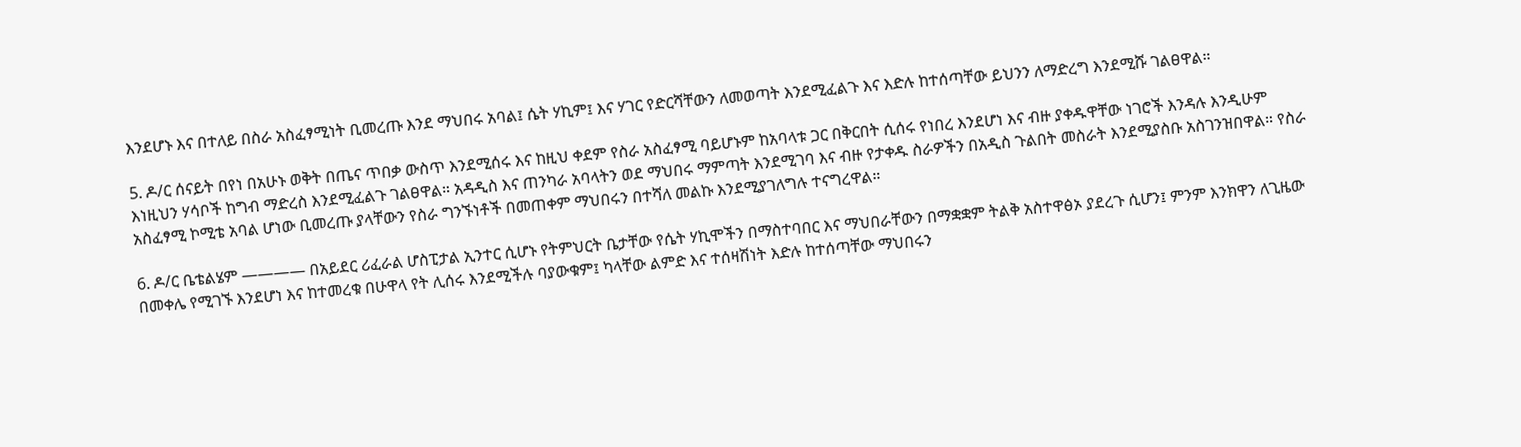እንደሆኑ እና በተለይ በስራ አስፈፃሚነት ቢመረጡ እንደ ማህበሩ አባል፤ ሴት ሃኪም፤ እና ሃገር የድርሻቸውን ለመወጣት እንደሚፈልጉ እና እድሉ ከተሰጣቸው ይህንን ለማድረግ እንደሚሹ ገልፀዋል።

5. ዶ/ር ሰናይት በየነ በአሁኑ ወቅት በጤና ጥበቃ ውስጥ እንደሚሰሩ እና ከዚህ ቀደም የስራ አስፈፃሚ ባይሆኑም ከአባላቱ ጋር በቅርበት ሲሰሩ የነበረ እንደሆነ እና ብዙ ያቀዱዋቸው ነገሮች እንዳሉ እንዲሁም እነዚህን ሃሳቦች ከግብ ማድረስ እንደሚፈልጉ ገልፀዋል። አዳዲስ እና ጠንካራ አባላትን ወደ ማህበሩ ማምጣት እንደሚገባ እና ብዙ የታቀዱ ስራዎችን በአዲስ ጉልበት መስራት እንደሚያስቡ አስገንዝበዋል። የስራ አስፈፃሚ ኮሚቴ አባል ሆነው ቢመረጡ ያላቸውን የስራ ግንኙነቶች በመጠቀም ማህበሩን በተሻለ መልኩ እንደሚያገለግሉ ተናግረዋል።

6. ዶ/ር ቤቴልሄም ———— በአይደር ሪፈራል ሆስፒታል ኢንተር ሲሆኑ የትምህርት ቤታቸው የሴት ሃኪሞችን በማስተባበር እና ማህበራቸውን በማቋቋም ትልቅ አስተዋፅኦ ያደረጉ ሲሆን፤ ምንም እንክዋን ለጊዜው በመቀሌ የሚገኙ እንደሆነ እና ከተመረቁ በሁዋላ የት ሊሰሩ እንደሚችሉ ባያውቁም፤ ካላቸው ልምድ እና ተሰዛሽነት እድሉ ከተሰጣቸው ማህበሩን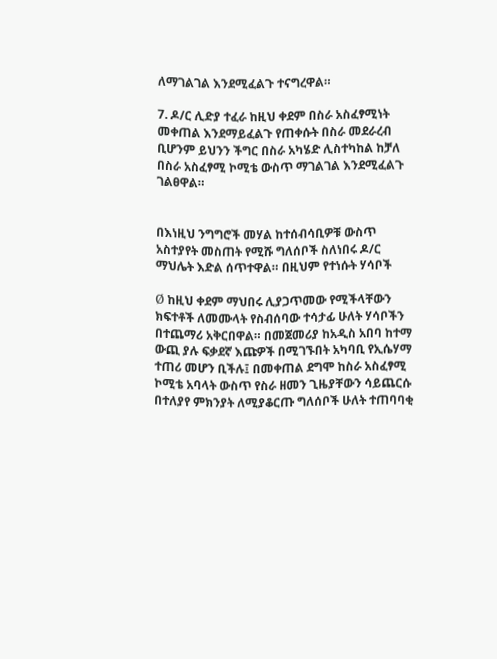ለማገልገል እንደሚፈልጉ ተናግረዋል።

7. ዶ/ር ሊድያ ተፈራ ከዚህ ቀደም በስራ አስፈፃሚነት መቀጠል እንደማይፈልጉ የጠቀሱት በስራ መደራረብ ቢሆንም ይህንን ችግር በስራ አካሄድ ሊስተካከል ከቻለ በስራ አስፈፃሚ ኮሚቴ ውስጥ ማገልገል እንደሚፈልጉ ገልፀዋል።


በእነዚህ ንግግሮች መሃል ከተሰብሳቢዎቹ ውስጥ አስተያየት መስጠት የሚሹ ግለሰቦች ስለነበሩ ዶ/ር ማህሌት እድል ሰጥተዋል። በዚህም የተነሱት ሃሳቦች

Ø ከዚህ ቀደም ማህበሩ ሊያጋጥመው የሚችላቸውን ክፍተቶች ለመሙላት የስብሰባው ተሳታፊ ሁለት ሃሳቦችን በተጨማሪ አቅርበዋል። በመጀመሪያ ከአዲስ አበባ ከተማ ውጪ ያሉ ፍቃደኛ እጩዎች በሚገኙበት አካባቢ የኢሴሃማ ተጠሪ መሆን ቢችሉ፤ በመቀጠል ደግሞ ከስራ አስፈፃሚ ኮሚቴ አባላት ውስጥ የስራ ዘመን ጊዜያቸውን ሳይጨርሱ በተለያየ ምክንያት ለሚያቆርጡ ግለሰቦች ሁለት ተጠባባቂ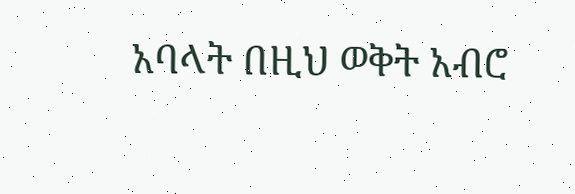አባላት በዚህ ወቅት አብሮ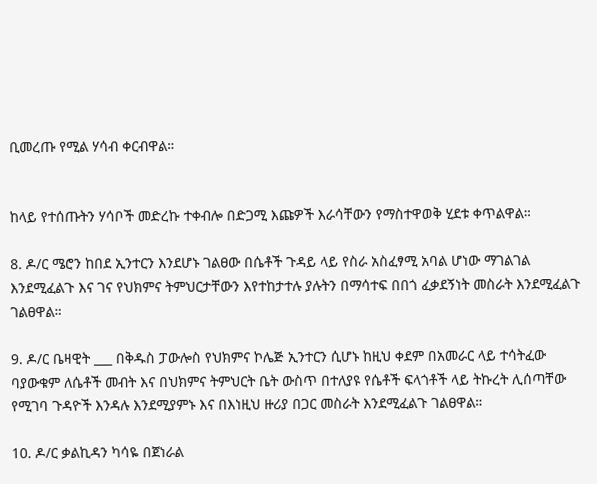ቢመረጡ የሚል ሃሳብ ቀርብዋል።


ከላይ የተሰጡትን ሃሳቦች መድረኩ ተቀብሎ በድጋሚ እጩዎች እራሳቸውን የማስተዋወቅ ሂደቱ ቀጥልዋል።

8. ዶ/ር ሜሮን ከበደ ኢንተርን እንደሆኑ ገልፀው በሴቶች ጉዳይ ላይ የስራ አስፈፃሚ አባል ሆነው ማገልገል እንደሚፈልጉ እና ገና የህክምና ትምህርታቸውን እየተከታተሉ ያሉትን በማሳተፍ በበጎ ፈቃደኝነት መስራት እንደሚፈልጉ ገልፀዋል።

9. ዶ/ር ቤዛዊት ___ በቅዱስ ፓውሎስ የህክምና ኮሌጅ ኢንተርን ሲሆኑ ከዚህ ቀደም በአመራር ላይ ተሳትፈው ባያውቁም ለሴቶች መብት እና በህክምና ትምህርት ቤት ውስጥ በተለያዩ የሴቶች ፍላጎቶች ላይ ትኩረት ሊሰጣቸው የሚገባ ጉዳዮች እንዳሉ እንደሚያምኑ እና በእነዚህ ዙሪያ በጋር መስራት እንደሚፈልጉ ገልፀዋል።

10. ዶ/ር ቃልኪዳን ካሳዬ በጀነራል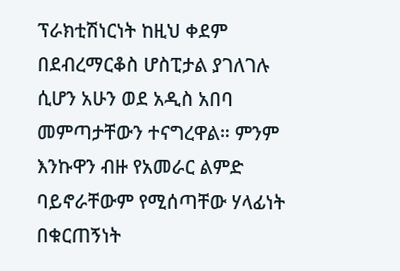ፕራክቲሽነርነት ከዚህ ቀደም በደብረማርቆስ ሆስፒታል ያገለገሉ ሲሆን አሁን ወደ አዲስ አበባ መምጣታቸውን ተናግረዋል። ምንም እንኩዋን ብዙ የአመራር ልምድ ባይኖራቸውም የሚሰጣቸው ሃላፊነት በቁርጠኝነት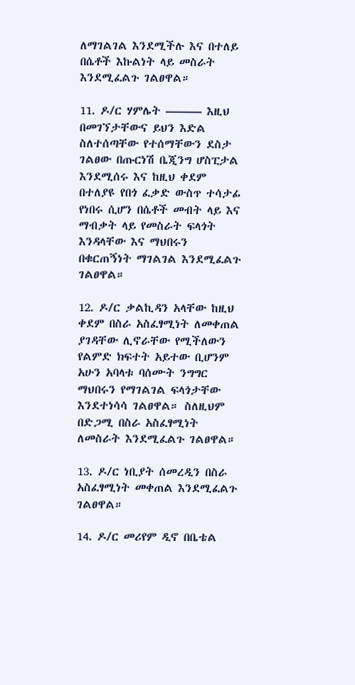ለማገልገል እንደሚችሉ እና በተለይ በሴቶች እኩልነት ላይ መስራት እንደሚፈልጉ ገልፀዋል።

11. ዶ/ር ሃምሌት ——— እዚህ በመገኘታቸውና ይህን እድል ስለተሰጣቸው የተሰማቸውን ደስታ ገልፀው በጡርነሽ ቤጂንግ ሆስፒታል እንደሚሰሩ እና ከዚህ ቀደም በተለያዩ የበጎ ፈቃድ ውስጥ ተሳታፊ የነበሩ ሲሆን በሴቶች መብት ላይ እና ማብቃት ላይ የመስራት ፍላጎት እንዳላቸው እና ማህበሩን በቁርጠኝነት ማገልገል እንደሚፈልጉ ገልፀዋል።

12. ዶ/ር ቃልኪዳን አላቸው ከዚህ ቀደም በስራ አስፈፃሚነት ለመቀጠል ያገዳቸው ሊኖራቸው የሚችለውን የልምድ ክፍተት አይተው ቢሆንም አሁን አባላቱ ባሰሙት ንግግር ማህበሩን የማገልገል ፍላጎታቸው እንደተነሳሳ ገልፀዋል። ስለዚህም በድጋሚ በስራ አስፈፃሚነት ለመስራት እንደሚፈልጉ ገልፀዋል።

13. ዶ/ር ነቢያት ሰመረዲን በስራ አስፈፃሚነት መቀጠል እንደሚፈልጉ ገልፀዋል።

14. ዶ/ር መሪየም ዲኖ በቤቴል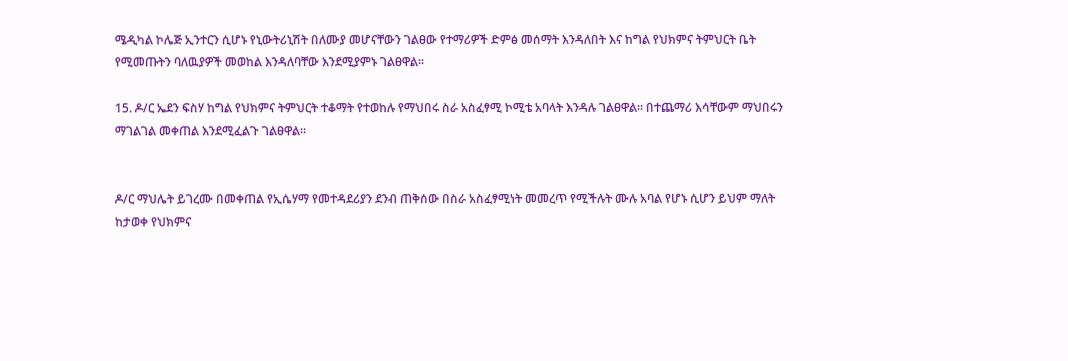ሜዲካል ኮሌጅ ኢንተርን ሲሆኑ የኒውትሪኒሽት በለሙያ መሆናቸውን ገልፀው የተማሪዎች ድምፅ መሰማት እንዳለበት እና ከግል የህክምና ትምህርት ቤት የሚመጡትን ባለዉያዎች መወከል እንዳለባቸው እንደሚያምኑ ገልፀዋል።

15. ዶ/ር ኤደን ፍስሃ ከግል የህክምና ትምህርት ተቆማት የተወከሉ የማህበሩ ስራ አስፈፃሚ ኮሚቴ አባላት እንዳሉ ገልፀዋል። በተጨማሪ እሳቸውም ማህበሩን ማገልገል መቀጠል እንደሚፈልጉ ገልፀዋል።


ዶ/ር ማህሌት ይገረሙ በመቀጠል የኢሴሃማ የመተዳደሪያን ደንብ ጠቅሰው በስራ አስፈፃሚነት መመረጥ የሚችሉት ሙሉ አባል የሆኑ ሲሆን ይህም ማለት ከታወቀ የህክምና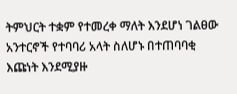ትምህርት ተቋም የተመረቀ ማለት እንደሆነ ገልፀው አንተርኖች የተባባሪ አላት ስለሆኑ በተጠባባቂ እጩነት እንደሚያዙ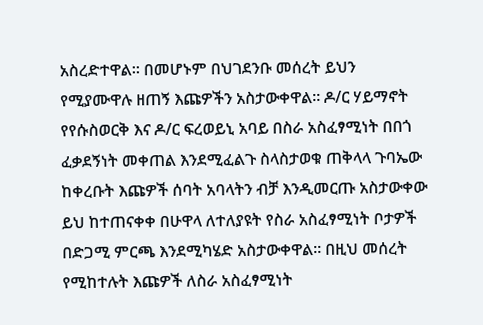አስረድተዋል። በመሆኑም በህገደንቡ መሰረት ይህን የሚያሙዋሉ ዘጠኝ እጩዎችን አስታውቀዋል። ዶ/ር ሃይማኖት የየሱስወርቅ እና ዶ/ር ፍረወይኒ አባይ በስራ አስፈፃሚነት በበጎ ፈቃደኝነት መቀጠል እንደሚፈልጉ ስላስታወቁ ጠቅላላ ጉባኤው ከቀረቡት እጩዎች ሰባት አባላትን ብቻ እንዲመርጡ አስታውቀው ይህ ከተጠናቀቀ በሁዋላ ለተለያዩት የስራ አስፈፃሚነት ቦታዎች በድጋሚ ምርጫ እንደሚካሄድ አስታውቀዋል። በዚህ መሰረት የሚከተሉት እጩዎች ለስራ አስፈፃሚነት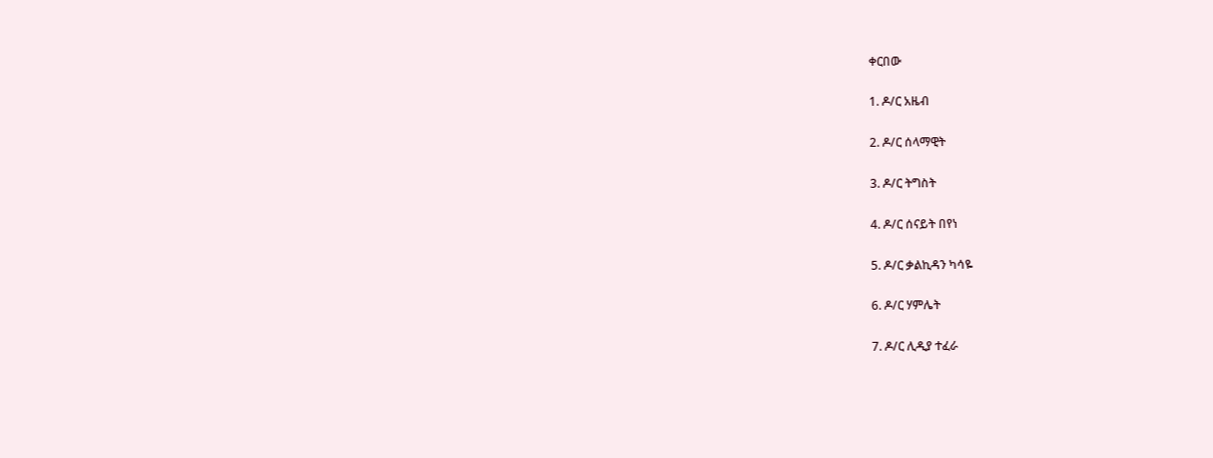ቀርበው

1. ዶ/ር አዜብ

2. ዶ/ር ሰላማዊት

3. ዶ/ር ትግስት

4. ዶ/ር ሰናይት በየነ

5. ዶ/ር ቃልኪዳን ካሳዬ

6. ዶ/ር ሃምሌት

7. ዶ/ር ሊዲያ ተፈራ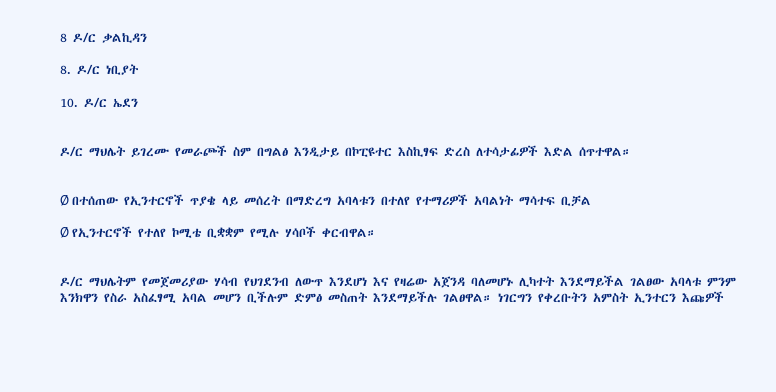8 ዶ/ር ቃልኪዳን

8. ዶ/ር ነቢያት

10. ዶ/ር ኤደን


ዶ/ር ማህሌት ይገረሙ የመራጮች ስም በግልፅ እንዲታይ በኮፒዩተር እስኪፃፍ ድረስ ለተሳታፊዎች እድል ሰጥተዋል።


Ø በተሰጠው የኢንተርኖች ጥያቄ ላይ መሰረት በማድረግ አባላቱን በተለየ የተማሪዎች አባልነት ማሳተፍ ቢቻል

Ø የኢንተርኖች የተለየ ኮሚቴ ቢቋቋም የሚሉ ሃሳቦች ቀርብዋል።


ዶ/ር ማህሌትም የመጀመሪያው ሃሳብ የህገደንብ ለውጥ እንደሆነ እና የዛሬው አጀንዳ ባለመሆኑ ሊካተት እንደማይችል ገልፀው አባላቱ ምንም እንክዋን የስራ አስፈፃሚ አባል መሆን ቢችሉም ድምፅ መስጠት እንደማይችሉ ገልፀዋል። ነገርግን የቀረቡትን አምስት ኢንተርን እጩዎች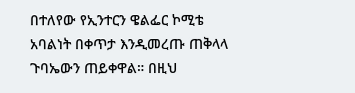በተለየው የኢንተርን ዌልፌር ኮሚቴ አባልነት በቀጥታ እንዲመረጡ ጠቅላላ ጉባኤውን ጠይቀዋል። በዚህ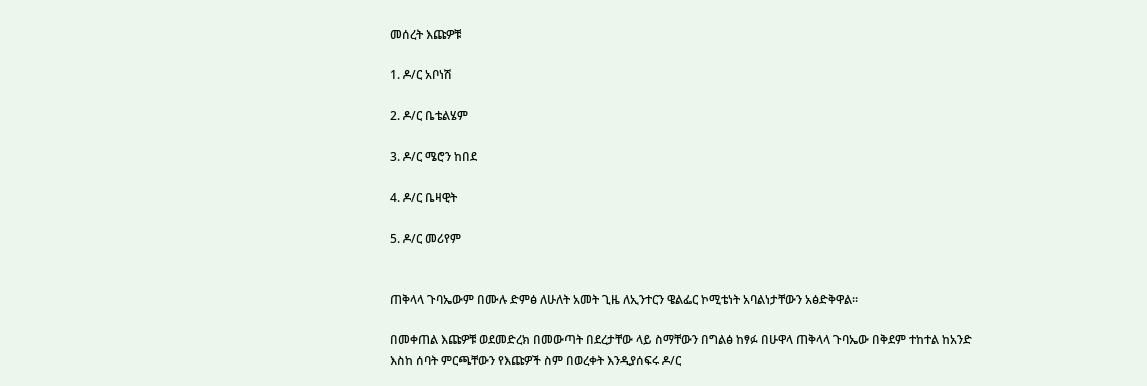መሰረት እጩዎቹ

1. ዶ/ር አቦነሽ

2. ዶ/ር ቤቴልሄም

3. ዶ/ር ሜሮን ከበደ

4. ዶ/ር ቤዛዊት

5. ዶ/ር መሪየም


ጠቅላላ ጉባኤውም በሙሉ ድምፅ ለሁለት አመት ጊዜ ለኢንተርን ዌልፌር ኮሚቴነት አባልነታቸውን አፅድቅዋል።

በመቀጠል እጩዎቹ ወደመድረክ በመውጣት በደረታቸው ላይ ስማቸውን በግልፅ ከፃፉ በሁዋላ ጠቅላላ ጉባኤው በቅደም ተከተል ከአንድ እስከ ሰባት ምርጫቸውን የእጩዎች ስም በወረቀት እንዲያሰፍሩ ዶ/ር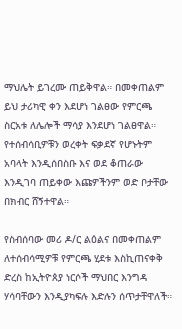ማህሌት ይገረሙ ጠይቅዋል። በመቀጠልም ይህ ታሪካዊ ቀን እደሆነ ገልፀው የምርጫ ስርአቱ ለሌሎች ማሳያ እንደሆነ ገልፀዋል። የተሰብሳቢዎቹን ወረቀት ፍቃደኛ የሆኑትም አባላት እንዲሰበስቡ እና ወደ ቆጠራው እንዲገባ ጠይቀው እጩዎችንም ወድ ቦታቸው በክብር ሸኝተዋል።

የስብሰባው መሪ ዶ/ር ልዕልና በመቀጠልም ለተሰብሳሚዎቹ የምርጫ ሂደቱ እስኪጠናቀቅ ድረስ ከኢትዮጰያ ነርሶች ማህበር እንግዳ ሃሳባቸውን እንዲያካፍሉ እድሉን ሰጥታቸዋለች።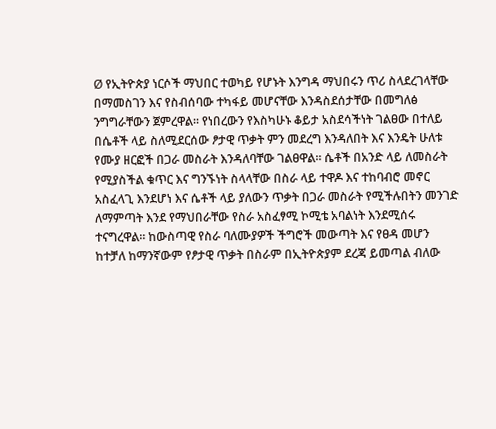Ø የኢትዮጵያ ነርሶች ማህበር ተወካይ የሆኑት እንግዳ ማህበሩን ጥሪ ስላደረገላቸው በማመስገን እና የስብሰባው ተካፋይ መሆናቸው እንዳስደሰታቸው በመግለፅ ንግግራቸውን ጀምረዋል። የነበረውን የእስካሁኑ ቆይታ አስደሳችነት ገልፀው በተለይ በሴቶች ላይ ስለሚደርሰው ፆታዊ ጥቃት ምን መደረግ እንዳለበት እና እንዴት ሁለቱ የሙያ ዘርፎች በጋራ መስራት እንዳለባቸው ገልፀዋል። ሴቶች በአንድ ላይ ለመስራት የሚያስችል ቁጥር እና ግንኙነት ስላላቸው በስራ ላይ ተዋዶ እና ተከባብሮ መኖር አስፈላጊ እንደሆነ እና ሴቶች ላይ ያለውን ጥቃት በጋራ መስራት የሚችሉበትን መንገድ ለማምጣት እንደ የማህበራቸው የስራ አስፈፃሚ ኮሚቴ አባልነት እንደሚሰሩ ተናግረዋል። ከውስጣዊ የስራ ባለሙያዎች ችግሮች መውጣት እና የፀዳ መሆን ከተቻለ ከማንኛውም የፆታዊ ጥቃት በስራም በኢትዮጵያም ደረጃ ይመጣል ብለው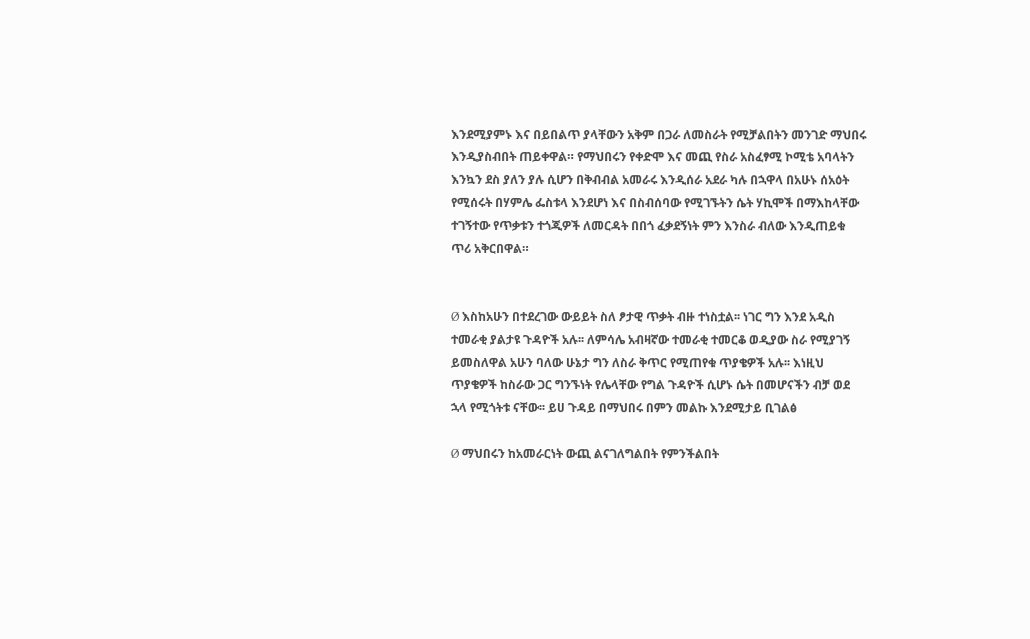እንደሚያምኑ እና በይበልጥ ያላቸውን አቅም በጋራ ለመስራት የሚቻልበትን መንገድ ማህበሩ እንዲያስብበት ጠይቀዋል። የማህበሩን የቀድሞ እና መጪ የስራ አስፈፃሚ ኮሚቴ አባላትን እንኳን ደስ ያለን ያሉ ሲሆን በቅብብል አመራሩ እንዲሰራ አደራ ካሉ በኋዋላ በአሁኑ ሰአዕት የሚሰሩት በሃምሌ ፌስቱላ እንደሆነ እና በስብሰባው የሚገኙትን ሴት ሃኪሞች በማእከላቸው ተገኝተው የጥቃቱን ተጎጂዎች ለመርዳት በበጎ ፈቃደኝነት ምን እንስራ ብለው እንዲጠይቁ ጥሪ አቅርበዋል።


Ø እስከአሁን በተደረገው ውይይት ስለ ፆታዊ ጥቃት ብዙ ተነስቷል፡፡ ነገር ግን እንደ አዲስ ተመራቂ ያልታዩ ጉዳዮች አሉ፡፡ ለምሳሌ አብዛኛው ተመራቂ ተመርቆ ወዲያው ስራ የሚያገኝ ይመስለዋል አሁን ባለው ሁኔታ ግን ለስራ ቅጥር የሚጠየቁ ጥያቄዎች አሉ፡፡ እነዚህ ጥያቄዎች ከስራው ጋር ግንኙነት የሌላቸው የግል ጉዳዮች ሲሆኑ ሴት በመሆናችን ብቻ ወደ ኋላ የሚጎትቱ ናቸው፡፡ ይሀ ጉዳይ በማህበሩ በምን መልኩ እንደሚታይ ቢገልፅ

Ø ማህበሩን ከአመራርነት ውጪ ልናገለግልበት የምንችልበት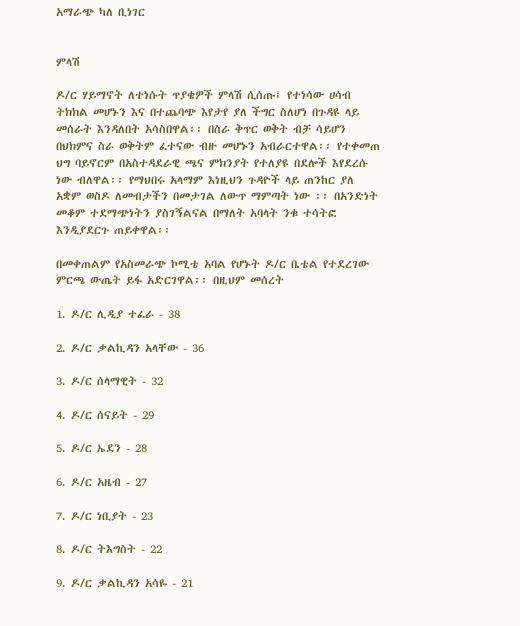አማራጭ ካለ ቢነገር


ምላሽ

ዶ/ር ሃይማኖት ለተነሱት ጥያቄዎች ምላሽ ሲሰጡ፤ የተነሳው ሀሳብ ትክክል መሆኑን እና በተጨባጭ እየታየ ያለ ችግር ስለሆነ በጉዳዩ ላይ መሰራት እንዳለበት አሳስበዋል፡፡ በስራ ቅጥር ወቅት ብቻ ሳይሆን በህክምና ስራ ወቅትም ፈተናው ብዙ መሆኑን አብራርተዋል፡፡ የተቀመጠ ህግ ባይኖርም በአስተዳደራዊ ጫና ምክንያት የተለያዩ በደሎች እየደረሱ ነው ብለዋል፡፡ የማህበሩ አላማም እነዚህን ጉዳዮች ላይ ጠንከር ያለ አቋም ወስዶ ለመብታችን በመታገል ለውጥ ማምጣት ነው ፡፡ በአንድነት መቆም ተደማጭነትን ያስገኝልናል በማለት አባላት ንቁ ተሳትፎ እንዲያደርጉ ጠይቀዋል፡፡

በመቀጠልም የአስመራጭ ኮሚቴ አባል የሆኑት ዶ/ር ቤቴል የተደረገው ምርጫ ውጤት ይፋ አድርገዋል፡፡ በዚህም መሰረት

1. ዶ/ር ሊዲያ ተፈራ - 38

2. ዶ/ር ቃልኪዳን አላቸው - 36

3. ዶ/ር ሰላማዊት - 32

4. ዶ/ር ሰናይት - 29

5. ዶ/ር ኤደን - 28

6. ዶ/ር አዜብ - 27

7. ዶ/ር ነቢያት - 23

8. ዶ/ር ትእግስት - 22

9. ዶ/ር ቃልኪዳን አሳዬ - 21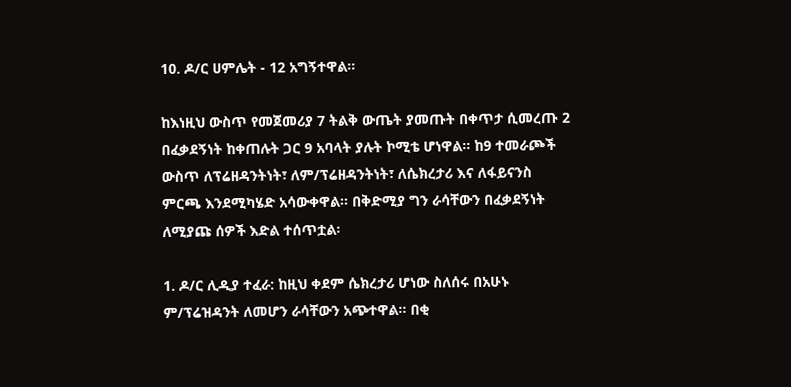10. ዶ/ር ሀምሌት - 12 አግኝተዋል፡፡

ከእነዚህ ውስጥ የመጀመሪያ 7 ትልቅ ውጤት ያመጡት በቀጥታ ሲመረጡ 2 በፈቃደኝነት ከቀጠሉት ጋር 9 አባላት ያሉት ኮሚቴ ሆነዋል፡፡ ከ9 ተመራጮች ውስጥ ለፕሬዘዳንትነት፣ ለም/ፕሬዘዳንትነት፣ ለሴክረታሪ እና ለፋይናንስ ምርጫ እንደሚካሄድ አሳውቀዋል፡፡ በቅድሚያ ግን ራሳቸውን በፈቃደኝነት ለሚያጩ ሰዎች እድል ተሰጥቷል፡

1. ዶ/ር ሊዲያ ተፈራ: ከዚህ ቀደም ሴክረታሪ ሆነው ስለሰሩ በአሁኑ ም/ፕሬዝዳንት ለመሆን ራሳቸውን አጭተዋል፡፡ በቂ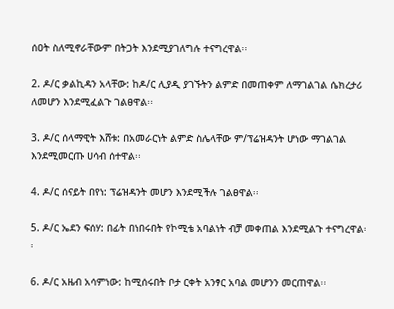ሰዐት ስለሚኖራቸውም በትጋት እንደሚያገለግሉ ተናግረዋል፡፡

2. ዶ/ር ቃልኪዳን አላቸው: ከዶ/ር ሊያዲ ያገኙትን ልምድ በመጠቀም ለማገልገል ሴክረታሪ ለመሆን እንደሚፈልጉ ገልፀዋል፡፡

3. ዶ/ር ሰላማዊት እሸቱ: በአመራርነት ልምድ ስሌላቸው ም/ፕሬዝዳንት ሆነው ማገልገል እንደሚመርጡ ሀሳብ ሰተዋል፡፡

4. ዶ/ር ሰናይት በየነ: ፕሬዝዳንት መሆን እንደሚችሉ ገልፀዋል፡፡

5. ዶ/ር ኤደን ፍሰሃ: በፊት በነበሩበት የኮሚቴ አባልነት ብቻ መቀጠል እንደሚልጉ ተናግረዋል፡፡

6. ዶ/ር አዜብ አሳምነው: ከሚሰሩበት ቦታ ርቀት አንፃር አባል መሆንን መርጠዋል፡፡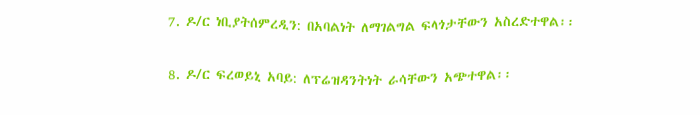7. ዶ/ር ነቢያትሰምረዲን: በአባልነት ለማገልግል ፍላጎታቸውን አስረድተዋል፡፡

8. ዶ/ር ፍረወይኒ አባይ: ለፕሬዝዳንትነት ራሳቸውን አጭተዋል፡፡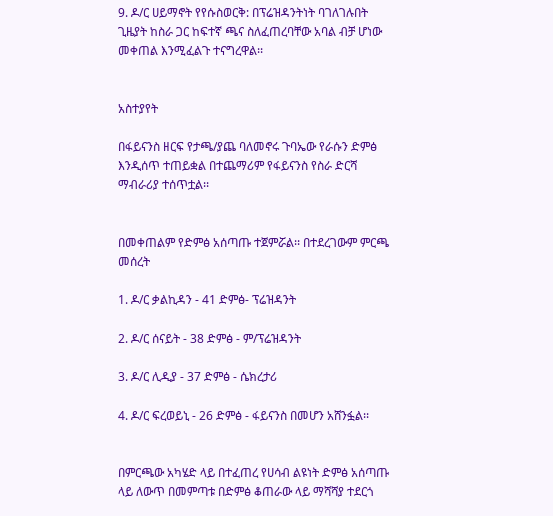9. ዶ/ር ሀይማኖት የየሱስወርቅ: በፕሬዝዳንትነት ባገለገሉበት ጊዜያት ከስራ ጋር ከፍተኛ ጫና ስለፈጠረባቸው አባል ብቻ ሆነው መቀጠል እንሚፈልጉ ተናግረዋል፡፡


አስተያየት

በፋይናንስ ዘርፍ የታጫ/ያጨ ባለመኖሩ ጉባኤው የራሱን ድምፅ እንዲሰጥ ተጠይቋል በተጨማሪም የፋይናንስ የስራ ድርሻ ማብራሪያ ተሰጥቷል፡፡


በመቀጠልም የድምፅ አሰጣጡ ተጀምሯል፡፡ በተደረገውም ምርጫ መሰረት

1. ዶ/ር ቃልኪዳን - 41 ድምፅ- ፕሬዝዳንት

2. ዶ/ር ሰናይት - 38 ድምፅ - ም/ፕሬዝዳንት

3. ዶ/ር ሊዲያ - 37 ድምፅ - ሴክረታሪ

4. ዶ/ር ፍረወይኒ - 26 ድምፅ - ፋይናንስ በመሆን አሸንፏል፡፡


በምርጫው አካሄድ ላይ በተፈጠረ የሀሳብ ልዩነት ድምፅ አሰጣጡ ላይ ለውጥ በመምጣቱ በድምፅ ቆጠራው ላይ ማሻሻያ ተደርጎ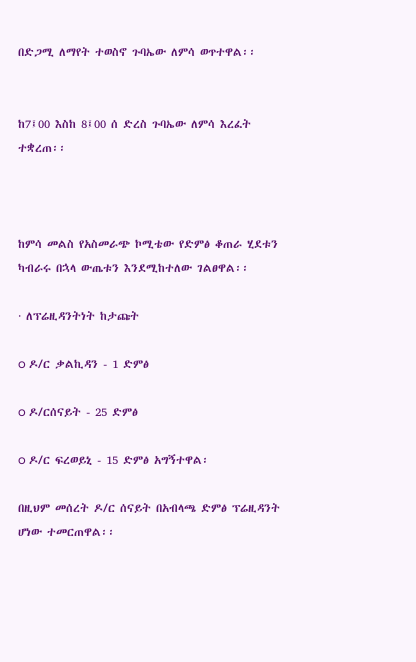በድጋሚ ለማየት ተወስኖ ጉባኤው ለምሳ ወጥተዋል፡፡


ከ7፤00 እስከ 8፤00 ሰ ድረስ ጉባኤው ለምሳ እረፈት ተቋረጠ፡፡



ከምሳ መልስ የአስመራጭ ኮሚቴው የድምፅ ቆጠራ ሂደቱን ካብራሩ በኋላ ውጤቱን እንደሚከተለው ገልፀዋል፡፡

· ለፕሬዚዳንትነት ከታጩት

o ዶ/ር ቃልኪዳን - 1 ድምፅ

o ዶ/ርሰናይት - 25 ድምፅ

o ዶ/ር ፍረወይኒ - 15 ድምፅ አግኝተዋል፡

በዚህም መሰረት ዶ/ር ሰናይት በአብላጫ ድምፅ ፕሬዚዳንት ሆነው ተመርጠዋል፡፡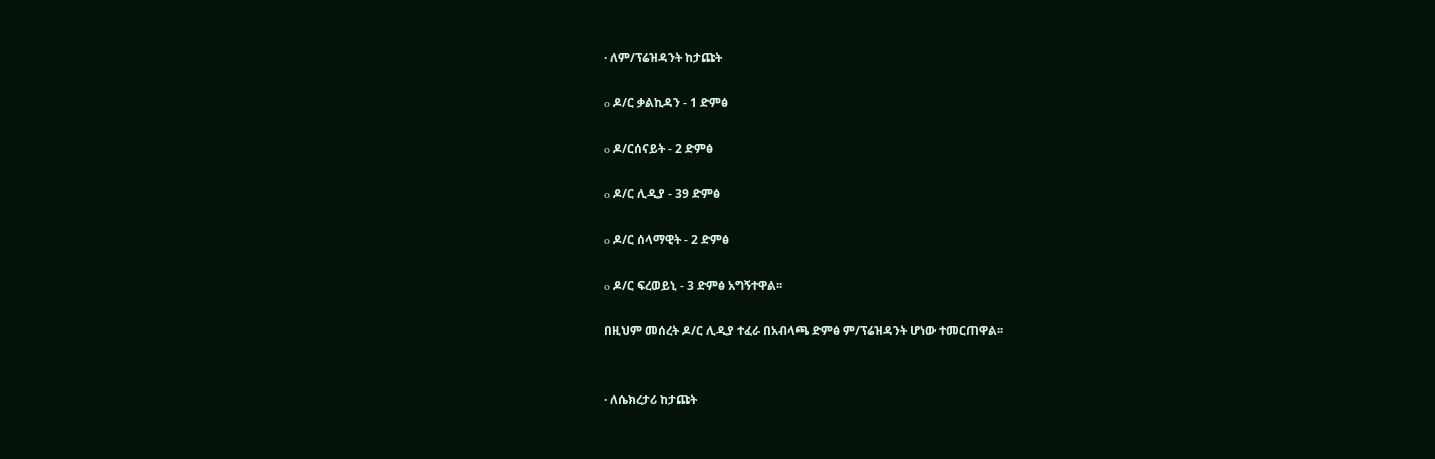· ለም/ፕሬዝዳንት ከታጩት

o ዶ/ር ቃልኪዳን - 1 ድምፅ

o ዶ/ርሰናይት - 2 ድምፅ

o ዶ/ር ሊዲያ - 39 ድምፅ

o ዶ/ር ሰላማዊት - 2 ድምፅ

o ዶ/ር ፍረወይኒ - 3 ድምፅ አግኝተዋል፡፡

በዚህም መሰረት ዶ/ር ሊዲያ ተፈራ በአብላጫ ድምፅ ም/ፕሬዝዳንት ሆነው ተመርጠዋል፡፡


· ለሴክረታሪ ከታጩት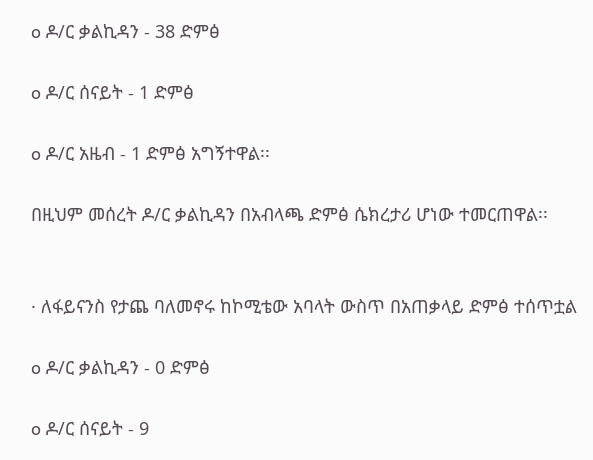o ዶ/ር ቃልኪዳን - 38 ድምፅ

o ዶ/ር ሰናይት - 1 ድምፅ

o ዶ/ር አዜብ - 1 ድምፅ አግኝተዋል፡፡

በዚህም መሰረት ዶ/ር ቃልኪዳን በአብላጫ ድምፅ ሴክረታሪ ሆነው ተመርጠዋል፡፡


· ለፋይናንስ የታጨ ባለመኖሩ ከኮሚቴው አባላት ውስጥ በአጠቃላይ ድምፅ ተሰጥቷል

o ዶ/ር ቃልኪዳን - 0 ድምፅ

o ዶ/ር ሰናይት - 9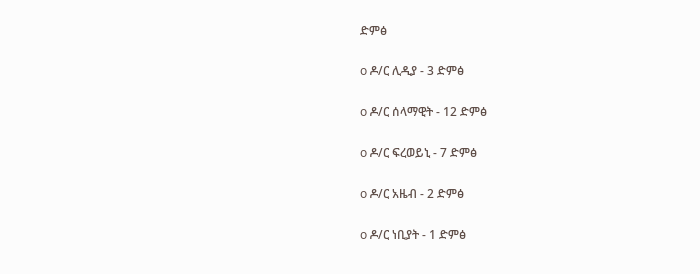ድምፅ

o ዶ/ር ሊዲያ - 3 ድምፅ

o ዶ/ር ሰላማዊት - 12 ድምፅ

o ዶ/ር ፍረወይኒ - 7 ድምፅ

o ዶ/ር አዜብ - 2 ድምፅ

o ዶ/ር ነቢያት - 1 ድምፅ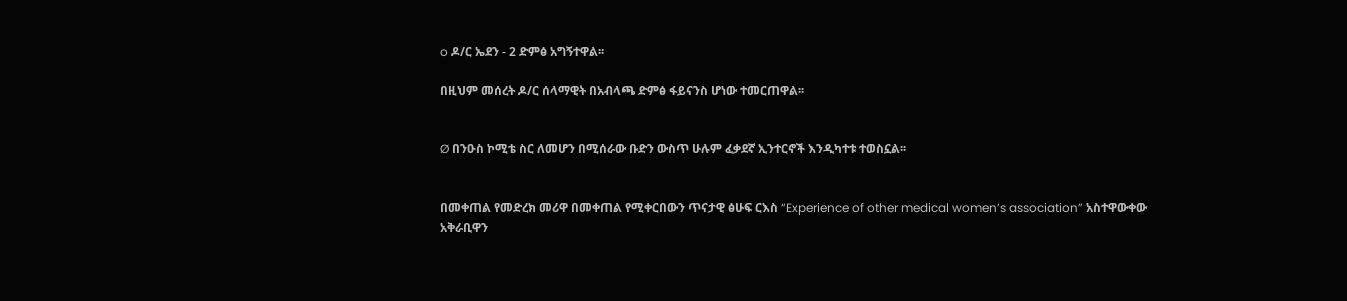o ዶ/ር ኤደን - 2 ድምፅ አግኝተዋል፡፡

በዚህም መሰረት ዶ/ር ሰላማዊት በአብላጫ ድምፅ ፋይናንስ ሆነው ተመርጠዋል፡፡


Ø በንዑስ ኮሚቴ ስር ለመሆን በሚሰራው ቡድን ውስጥ ሁሉም ፈቃደኛ ኢንተርኖች እንዲካተቱ ተወስኗል፡፡


በመቀጠል የመድረክ መሪዋ በመቀጠል የሚቀርበውን ጥናታዊ ፅሁፍ ርእስ “Experience of other medical women’s association” አስተዋውቀው አቅራቢዋን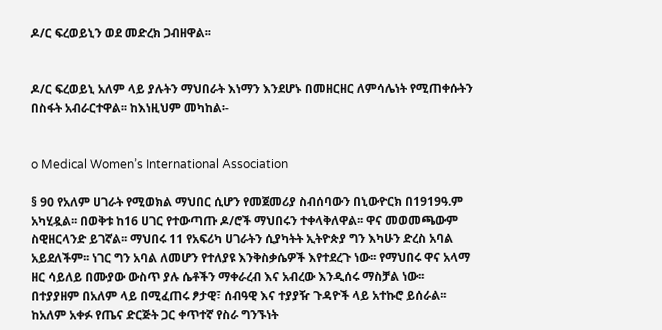ዶ/ር ፍረወይኒን ወደ መድረክ ጋብዘዋል፡፡


ዶ/ር ፍረወይኒ አለም ላይ ያሉትን ማህበራት እነማን እንደሆኑ በመዘርዘር ለምሳሌነት የሚጠቀሱትን በስፋት አብራርተዋል፡፡ ከእነዚህም መካከል፡-


o Medical Women’s International Association

§ 90 የአለም ሀገራት የሚወክል ማህበር ሲሆን የመጀመሪያ ስብሰባውን በኒውዮርክ በ1919ዓ.ም አካሂዷል፡፡ በወቅቱ ከ16 ሀገር የተውጣጡ ዶ/ሮች ማህበሩን ተቀላቅለዋል፡፡ ዋና መወመጫውም ስዊዘርላንድ ይገኛል፡፡ ማህበሩ 11 የአፍሪካ ሀገራትን ሲያካትት ኢትዮጵያ ግን እካሁን ድረስ አባል አይደለችም፡፡ ነገር ግን አባል ለመሆን የተለያዩ እንቅስቃሴዎች እየተደረጉ ነው፡፡ የማህበሩ ዋና አላማ ዘር ሳይለይ በሙያው ውስጥ ያሉ ሴቶችን ማቀራረብ እና አብረው እንዲሰሩ ማስቻል ነው፡፡ በተያያዘም በአለም ላይ በሚፈጠሩ ፆታዊ፣ ሰብዓዊ እና ተያያዥ ጉዳዮች ላይ አተኩሮ ይሰራል፡፡ ከአለም አቀፉ የጤና ድርጅት ጋር ቀጥተኛ የስራ ግንኙነት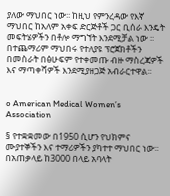ያለው ማህበር ነው፡፡ ከዚህ የምንረዳው የእኛ ማህበር ከአለም አቀፍ ድርጅቶች ጋር ቢሰራ እንዴት መፍትሄዎችን በቶሎ ማግኘት እንደሚቻል ነው ፡፡ በተጨማሪም ማህበሩ የተለያዩ ፕሮጀክቶችን በመስራት በፅሁፍም የተቀመጡ ብዙ ማስረጃዎች እና ማጣቀሻዎች እንደሚያዘጋጅ አብራርተዋል፡፡


o American Medical Women’s Association

§ የተቋቋመው በ1950 ሲሆን የህክምና ሙያተኞችን እና ተማሪዎችን ያካተተ ማህበር ነው፡፡ በአጠቃላይ ከ3000 በላይ አባላት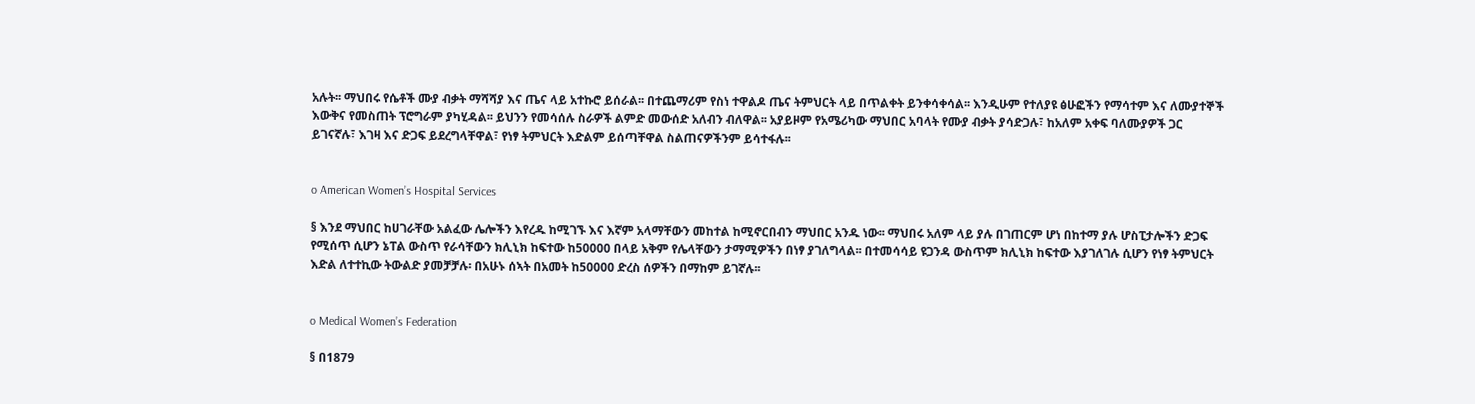አሉት፡፡ ማህበሩ የሴቶች ሙያ ብቃት ማሻሻያ እና ጤና ላይ አተኩሮ ይሰራል፡፡ በተጨማሪም የስነ ተዋልዶ ጤና ትምህርት ላይ በጥልቀት ይንቀሳቀሳል፡፡ እንዲሁም የተለያዩ ፅሁፎችን የማሳተም እና ለሙያተኞች እውቅና የመስጠት ፕሮግራም ያካሂዳል፡፡ ይህንን የመሳሰሉ ስራዎች ልምድ መውሰድ አለብን ብለዋል፡፡ አያይዞም የአሜሪካው ማህበር አባላት የሙያ ብቃት ያሳድጋሉ፣ ከአለም አቀፍ ባለሙያዎች ጋር ይገናኛሉ፣ እገዛ እና ድጋፍ ይደረግላቸዋል፣ የነፃ ትምህርት እድልም ይሰጣቸዋል ስልጠናዎችንም ይሳተፋሉ፡፡


o American Women’s Hospital Services

§ እንደ ማህበር ከሀገራቸው አልፈው ሌሎችን እየረዱ ከሚገኙ እና እኛም አላማቸውን መከተል ከሚኖርበብን ማህበር አንዱ ነው፡፡ ማህበሩ አለም ላይ ያሉ በገጠርም ሆነ በከተማ ያሉ ሆስፒታሎችን ድጋፍ የሚሰጥ ሲሆን ኔፐል ውስጥ የራሳቸውን ክሊኒክ ከፍተው ከ50000 በላይ አቅም የሌላቸውን ታማሚዎችን በነፃ ያገለግላል፡፡ በተመሳሳይ ዩጋንዳ ውስጥም ክሊኒክ ከፍተው እያገለገሉ ሲሆን የነፃ ትምህርት እድል ለተተኪው ትውልድ ያመቻቻሉ፡ በአሁኑ ሰኣት በአመት ከ50000 ድረስ ሰዎችን በማከም ይገኛሉ፡፡


o Medical Women’s Federation

§ በ1879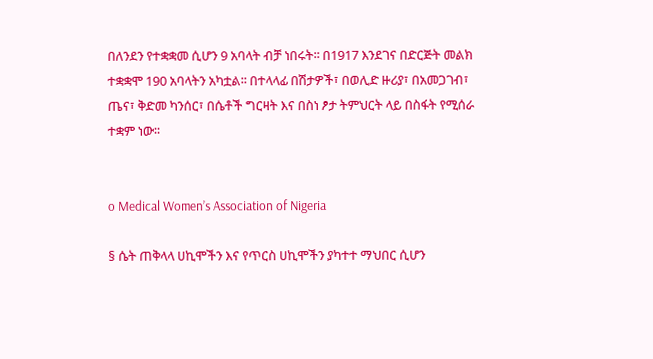በለንደን የተቋቋመ ሲሆን 9 አባላት ብቻ ነበሩት፡፡ በ1917 እንደገና በድርጅት መልክ ተቋቋሞ 190 አባላትን አካቷል፡፡ በተላላፊ በሽታዎች፣ በወሊድ ዙሪያ፣ በአመጋገብ፣ ጤና፣ ቅድመ ካንሰር፣ በሴቶች ግርዛት እና በስነ ፆታ ትምህርት ላይ በስፋት የሚሰራ ተቋም ነው፡፡


o Medical Women’s Association of Nigeria

§ ሴት ጠቅላላ ሀኪሞችን እና የጥርስ ሀኪሞችን ያካተተ ማህበር ሲሆን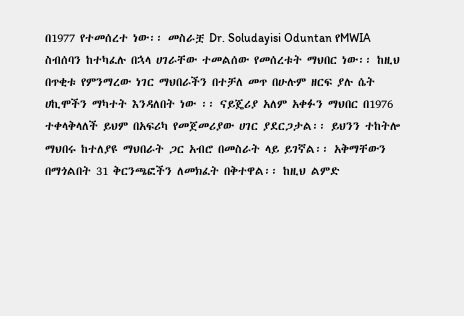በ1977 የተመሰረተ ነው፡፡ መስራቿ Dr. Soludayisi Oduntan የMWIA ስብሰባን ከተካፈሉ በኋላ ሀገራቸው ተመልሰው የመሰረቱት ማህበር ነው፡፡ ከዚህ በጥቂቱ የምንማረው ነገር ማህበራችን በተቻለ መጥ በሁሉም ዘርፍ ያሉ ሴት ሀኪሞችን ማካተት እንዳለበት ነው ፡፡ ናይጄሪያ አለም አቀፉን ማህበር በ1976 ተቀላቅላለች ይህም በአፍሪካ የመጀመሪያው ሀገር ያደርጋታል፡፡ ይህንን ተከትሎ ማህበሩ ከተለያዩ ማህበራት ጋር አብሮ በመስራት ላይ ይገኛል፡፡ አቅማቸውን በማጎልበት 31 ቅርንጫፎችን ለመክፈት በቅተዋል፡፡ ከዚህ ልምድ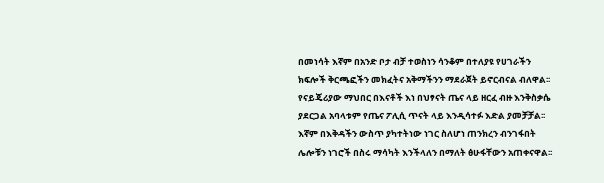በመነሳት እኛም በአንድ ቦታ ብቻ ተወስነን ሳንቆም በተለያዩ የሀገራችን ክፍሎች ቅርጫፎችን መክፈትና አቅማችንን ማደራጀት ይኖርብናል ብለዋል፡፡ የናይጄሪያው ማህበር በእናቶች እነ በህፃናት ጤና ላይ ዘርፈ ብዙ እንቅስቃሴ ያደርጋል አባላቱም የጤና ፖሊሲ ጥናት ላይ እንዲሳተፉ እድል ያመቻቻል፡፡ እኛም በእቅዳችን ውስጥ ያካተትነው ነገር ስለሆነ ጠንክረን ብንገፋበት ሌሎቹን ነገሮች በስሩ ማሳካት እንችላለን በማለት ፅሁፋቸውን አጠቀናዋል፡፡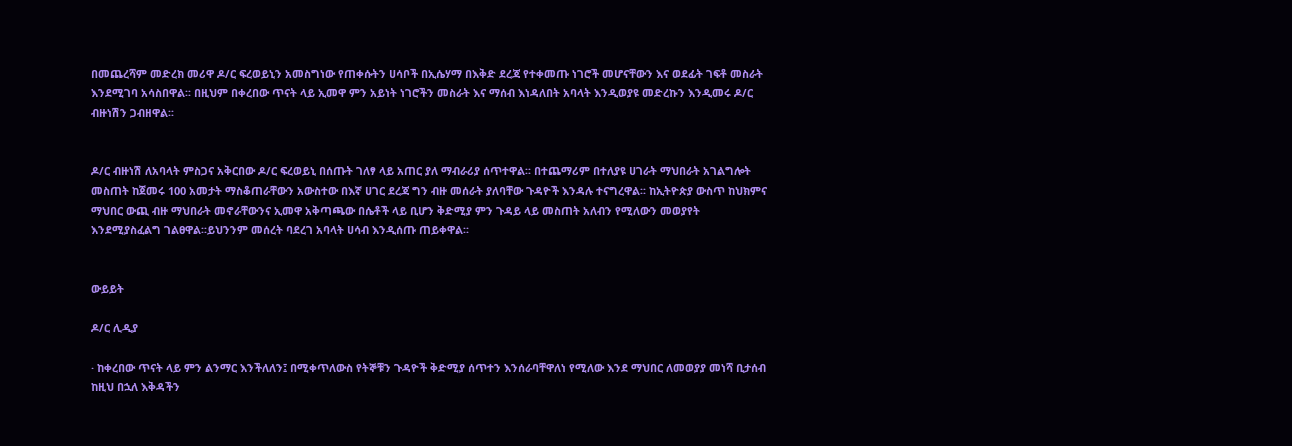በመጨረሻም መድረክ መሪዋ ዶ/ር ፍረወይኒን አመስግነው የጠቀሱትን ሀሳቦች በኢሴሃማ በእቅድ ደረጃ የተቀመጡ ነገሮች መሆናቸውን እና ወደፊት ገፍቶ መስራት እንደሚገባ አሳስበዋል፡፡ በዚህም በቀረበው ጥናት ላይ ኢመዋ ምን አይነት ነገሮችን መስራት እና ማሰብ እነዳለበት አባላት እንዲወያዩ መድረኩን እንዲመሩ ዶ/ር ብዙነሽን ጋብዘዋል፡፡


ዶ/ር ብዙነሽ ለአባላት ምስጋና አቅርበው ዶ/ር ፍረወይኒ በሰጡት ገለፃ ላይ አጠር ያለ ማብራሪያ ሰጥተዋል፡፡ በተጨማሪም በተለያዩ ሀገራት ማህበራት አገልግሎት መስጠት ከጀመሩ 100 አመታት ማስቆጠራቸውን አውስተው በእኛ ሀገር ደረጃ ግን ብዙ መሰራት ያለባቸው ጉዳዮች እንዳሉ ተናግረዋል፡፡ ከኢትዮጵያ ውስጥ ከህክምና ማህበር ውጪ ብዙ ማህበራት መኖራቸውንና ኢመዋ አቅጣጫው በሴቶች ላይ ቢሆን ቅድሚያ ምን ጉዳይ ላይ መስጠት አለብን የሚለውን መወያየት እንደሚያስፈልግ ገልፀዋል፡፡ይህንንም መሰረት ባደረገ አባላት ሀሳብ እንዲሰጡ ጠይቀዋል፡፡


ውይይት

ዶ/ር ሊዲያ

· ከቀረበው ጥናት ላይ ምን ልንማር እንችለለን፤ በሚቀጥለውስ የትኞቹን ጉዳዮች ቅድሚያ ሰጥተን እንሰራባቸዋለነ የሚለው እንደ ማህበር ለመወያያ መነሻ ቢታሰብ ከዚህ በኋለ እቅዳችን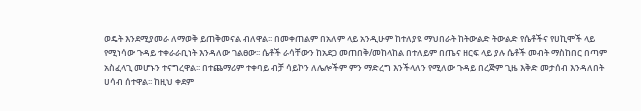ወዴት እንደሚያመራ ለማወቅ ይጠቅመናል ብለዋል፡፡ በመቀጠልም በአለም ላይ አንዲሁም ከተለያዩ ማህበራት ከትውልድ ትውልድ የሴቶችና የሀኪሞች ላይ የሚነሳው ጉዳይ ተቀራራቢነት እንዳለው ገልፀው፡፡ ሴቶች ራሳቸውን ከአደጋ መጠበቅ/መከላከል በተለይም በጤና ዘርፍ ላይ ያሉ ሴቶች መብት ማስከበር በጣም አስፈላጊ መሆኑን ተናግረዋል፡፡ በተጨማሪም ተቀባይ ብቻ ሳይኮን ለሌሎችም ምን ማድረግ እንችላለን የሚለው ጉዳይ በረጅም ጊዜ እቅድ መታሰብ እንዳለበት ሀሳብ ሰተዋል፡፡ ከዚህ ቀደም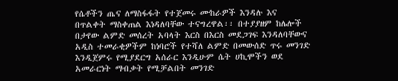የሴቶችን ጤና ለማስፋፋት የተጀመሩ ሙከራዎች እንዳሉ እና በጥልቀት ማስቀጠል እነዳለባቸው ተናግረዋል፡፡ በተያያዘም ከሌሎች በታየው ልምድ መሰረት አባላት እርስ በእርስ መደጋገፍ እንዳለባቸውና አዲስ ተመራቂዎችም ከነባሮች የተሻለ ልምድ በመውሰድ ጥሩ መንገድ እንዲጀምሩ የሚያደርግ አሰራር እንዲሁም ሴት ሀኪሞችን ወደ አመራርነት ማብቃት የሚቻልበት መንገድ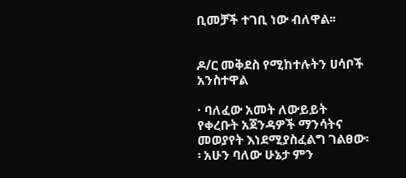ቢመቻች ተገቢ ነው ብለዋል፡፡


ዶ/ር መቅደስ የሚከተሉትን ሀሳቦች አንስተዋል

· ባለፈው አመት ለውይይት የቀረቡት አጀንዳዎች ማንሳትና መወያየት እነደሚያስፈልግ ገልፀው፡፡ አሁን ባለው ሁኔታ ምን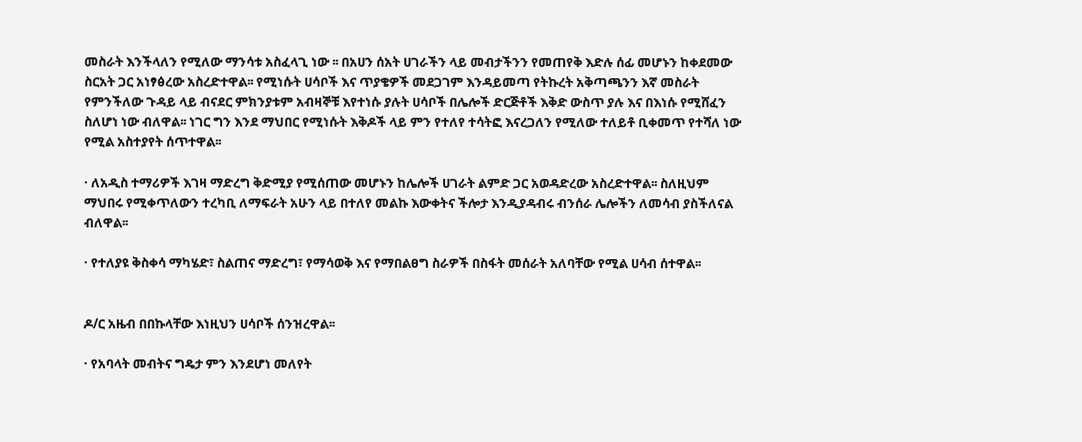መስራት እንችላለን የሚለው ማንሳቱ አስፈላጊ ነው ፡፡ በአሀን ሰአት ሀገራችን ላይ መብታችንን የመጠየቅ እድሉ ሰፊ መሆኑን ከቀደመው ስርአት ጋር አነፃፅረው አስረድተዋል፡፡ የሚነሱት ሀሳቦች እና ጥያቄዎች መደጋገም እንዳይመጣ የትኩረት አቅጣጫንን እኛ መስራት የምንችለው ጉዳይ ላይ ብናደር ምክንያቱም አብዛኞቹ እየተነሱ ያሉት ሀሳቦች በሌሎች ድርጅቶች እቅድ ውስጥ ያሉ እና በእነሱ የሚሸፈን ስለሆነ ነው ብለዋል፡፡ ነገር ግን እንደ ማህበር የሚነሱት እቅዶች ላይ ምን የተለየ ተሳትፎ እናረጋለን የሚለው ተለይቶ ቢቀመጥ የተሻለ ነው የሚል አስተያየት ሰጥተዋል፡፡

· ለአዲስ ተማሪዎች እገዛ ማድረግ ቅድሚያ የሚሰጠው መሆኑን ከሌሎች ሀገራት ልምድ ጋር አወዳድረው አስረድተዋል፡፡ ስለዚህም ማህበሩ የሚቀጥለውን ተረካቢ ለማፍራት አሁን ላይ በተለየ መልኩ እውቀትና ችሎታ እንዲያዳብሩ ብንሰራ ሌሎችን ለመሳብ ያስችለናል ብለዋል፡፡

· የተለያዩ ቅስቀሳ ማካሄድ፣ ስልጠና ማድረግ፣ የማሳወቅ እና የማበልፀግ ስራዎች በስፋት መሰራት አለባቸው የሚል ሀሳብ ሰተዋል፡፡


ዶ/ር አዜብ በበኩላቸው እነዚህን ሀሳቦች ሰንዝረዋል፡፡

· የአባላት መብትና ግዴታ ምን እንደሆነ መለየት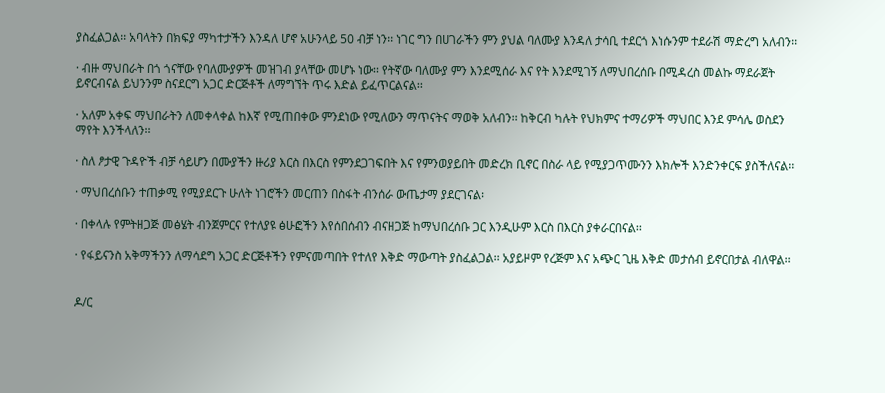ያስፈልጋል፡፡ አባላትን በክፍያ ማካተታችን እንዳለ ሆኖ አሁንላይ 50 ብቻ ነን፡፡ ነገር ግን በሀገራችን ምን ያህል ባለሙያ እንዳለ ታሳቢ ተደርጎ እነሱንም ተደራሽ ማድረግ አለብን፡፡

· ብዙ ማህበራት በጎ ጎናቸው የባለሙያዎች መዝገብ ያላቸው መሆኑ ነው፡፡ የትኛው ባለሙያ ምን እንደሚሰራ እና የት እንደሚገኝ ለማህበረሰቡ በሚዳረስ መልኩ ማደራጀት ይኖርብናል ይህንንም ስናደርግ አጋር ድርጅቶች ለማግኘት ጥሩ እድል ይፈጥርልናል፡፡

· አለም አቀፍ ማህበራትን ለመቀላቀል ከእኛ የሚጠበቀው ምንደነው የሚለውን ማጥናትና ማወቅ አለብን፡፡ ከቅርብ ካሉት የህክምና ተማሪዎች ማህበር እንደ ምሳሌ ወስደን ማየት እንችላለን፡፡

· ስለ ፆታዊ ጉዳዮች ብቻ ሳይሆን በሙያችን ዙሪያ እርስ በእርስ የምንደጋገፍበት እና የምንወያይበት መድረክ ቢኖር በስራ ላይ የሚያጋጥሙንን እክሎች እንድንቀርፍ ያስችለናል፡፡

· ማህበረሰቡን ተጠቃሚ የሚያደርጉ ሁለት ነገሮችን መርጠን በስፋት ብንሰራ ውጤታማ ያደርገናል፡

· በቀላሉ የምትዘጋጅ መፅሄት ብንጀምርና የተለያዩ ፅሁፎችን እየሰበሰብን ብናዘጋጅ ከማህበረሰቡ ጋር እንዲሁም እርስ በእርስ ያቀራርበናል፡፡

· የፋይናንስ አቅማችንን ለማሳደግ አጋር ድርጅቶችን የምናመጣበት የተለየ እቅድ ማውጣት ያስፈልጋል፡፡ አያይዞም የረጅም እና አጭር ጊዜ እቅድ መታሰብ ይኖርበታል ብለዋል፡፡


ዶ/ር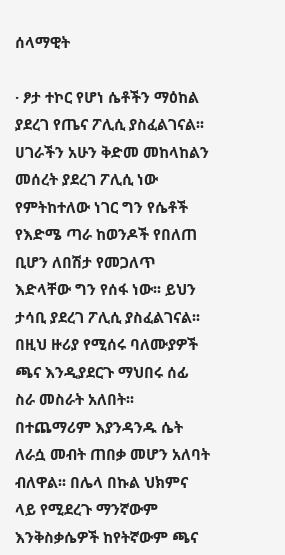ሰላማዊት

· ፆታ ተኮር የሆነ ሴቶችን ማዕከል ያደረገ የጤና ፖሊሲ ያስፈልገናል፡፡ ሀገራችን አሁን ቅድመ መከላከልን መሰረት ያደረገ ፖሊሲ ነው የምትከተለው ነገር ግን የሴቶች የእድሜ ጣራ ከወንዶች የበለጠ ቢሆን ለበሽታ የመጋለጥ እድላቸው ግን የሰፋ ነው፡፡ ይህን ታሳቢ ያደረገ ፖሊሲ ያስፈልገናል፡፡ በዚህ ዙሪያ የሚሰሩ ባለሙያዎች ጫና እንዲያደርጉ ማህበሩ ሰፊ ስራ መስራት አለበት፡፡ በተጨማሪም እያንዳንዱ ሴት ለራሷ መብት ጠበቃ መሆን አለባት ብለዋል፡፡ በሌላ በኩል ህክምና ላይ የሚደረጉ ማንኛውም እንቅስቃሴዎች ከየትኛውም ጫና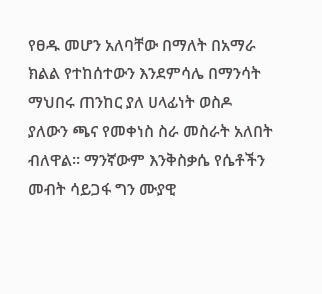የፀዱ መሆን አለባቸው በማለት በአማራ ክልል የተከሰተውን እንደምሳሌ በማንሳት ማህበሩ ጠንከር ያለ ሀላፊነት ወስዶ ያለውን ጫና የመቀነስ ስራ መስራት አለበት ብለዋል፡፡ ማንኛውም እንቅስቃሴ የሴቶችን መብት ሳይጋፋ ግን ሙያዊ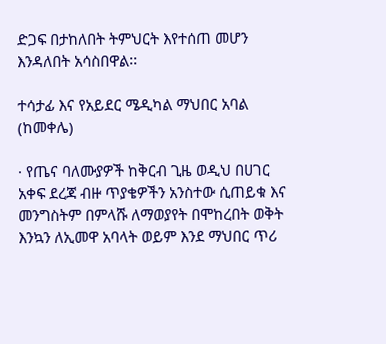ድጋፍ በታከለበት ትምህርት እየተሰጠ መሆን እንዳለበት አሳስበዋል፡፡

ተሳታፊ እና የአይደር ሜዲካል ማህበር አባል (ከመቀሌ)

· የጤና ባለሙያዎች ከቅርብ ጊዜ ወዲህ በሀገር አቀፍ ደረጃ ብዙ ጥያቄዎችን አንስተው ሲጠይቁ እና መንግስትም በምላሹ ለማወያየት በሞከረበት ወቅት እንኳን ለኢመዋ አባላት ወይም እንደ ማህበር ጥሪ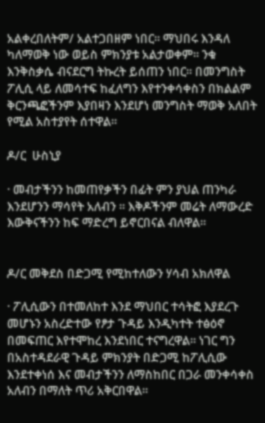አልቀረበለትም/ አልተጋበዘም ነበር፡፡ ማህበሩ እንዳለ ካለማወቅ ነው ወይስ ምክንያቱ አልታወቀም፡፡ ንቁ እንቅስቃሴ ብናደርግ ትኩረት ይሰጠን ነበር፡፡ በመንግስት ፖሊሲ ላይ ለመሳተፍ ከፈለግን እየተንቀሳቀስን በክልልም ቅርንጫፎችንም እያበዛን እንደሆነ መንግስት ማወቅ አለበት የሚል አስተያየት ሰተዋል፡፡

ዶ/ር  ሁስኒያ

· መብታችንን ከመጠየቃችን በፊት ምን ያህል ጠንካራ እንደሆንን ማሳየት አለብን ፡፡ እቅዶችንም መሬት ለማውረድ እውቅናችንን ከፍ ማድረግ ይኖርበናል ብለዋል፡፡


ዶ/ር መቅደስ በድጋሚ የሚከተለውን ሃሳብ አክለዋል

· ፖሊሲውን በተመለከተ እንደ ማህበር ተሳትፎ እያደረጉ መሆኑን አስረድተው የፆታ ጉዳይ እንዲካተት ተፅዕኖ በመፍጠር እየተሞከረ እንደነበር ተናግረዋል፡፡ ነገር ግን በአስተዳደራዊ ጉዳይ ምክንያት በድጋሚ ከፖሊሲው እንደተቀነሰ እና መብታችንን ለማስከበር በጋራ መንቀሳቀስ አለብን በማለት ጥሪ አቅርበዋል፡፡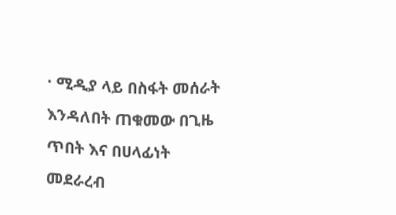· ሚዲያ ላይ በስፋት መሰራት እንዳለበት ጠቁመው በጊዜ ጥበት እና በሀላፊነት መደራረብ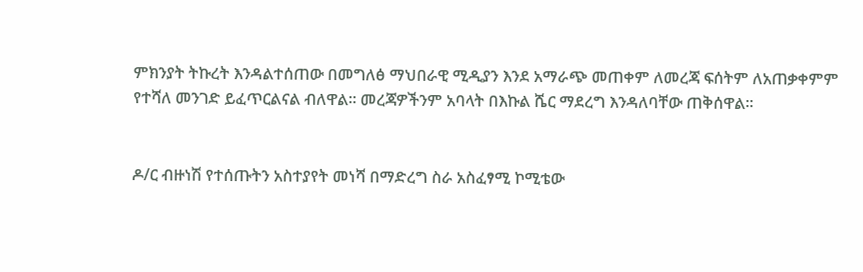ምክንያት ትኩረት እንዳልተሰጠው በመግለፅ ማህበራዊ ሚዲያን እንደ አማራጭ መጠቀም ለመረጃ ፍሰትም ለአጠቃቀምም የተሻለ መንገድ ይፈጥርልናል ብለዋል፡፡ መረጃዎችንም አባላት በእኩል ሼር ማደረግ እንዳለባቸው ጠቅሰዋል፡፡


ዶ/ር ብዙነሽ የተሰጡትን አስተያየት መነሻ በማድረግ ስራ አስፈፃሚ ኮሚቴው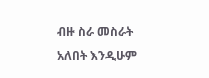ብዙ ስራ መስራት አለበት እንዲሁም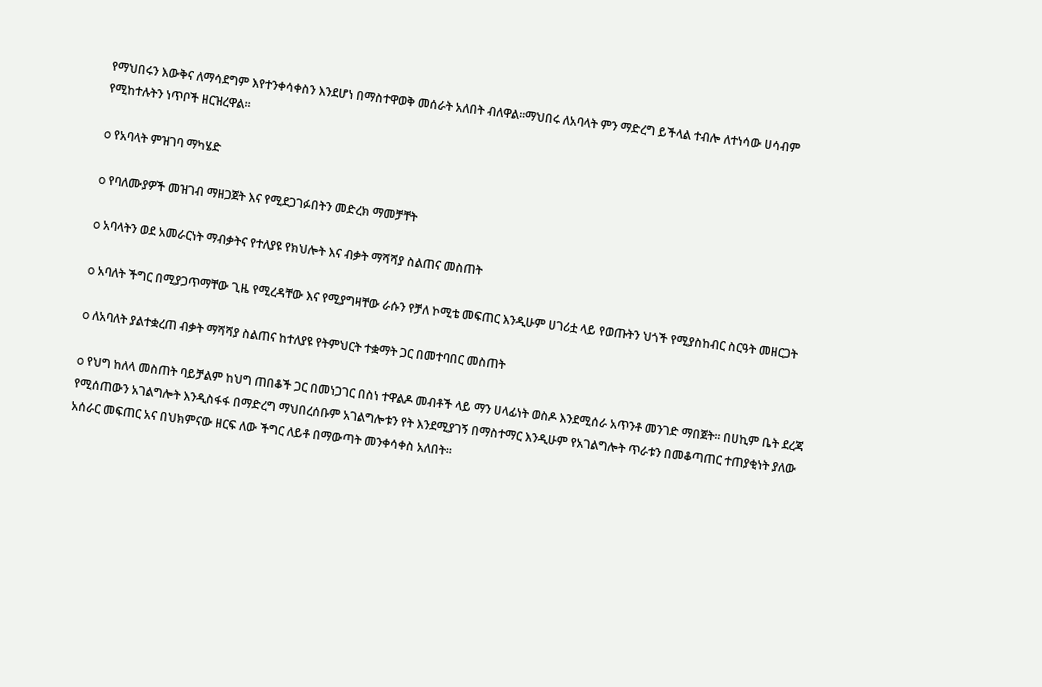የማህበሩን እውቅና ለማሳደግም እየተንቀሳቀስን እንደሆነ በማስተዋወቅ መሰራት አለበት ብለዋል፡፡ማህበሩ ለአባላት ምን ማድረግ ይችላል ተብሎ ለተነሳው ሀሳብም የሚከተሉትን ነጥቦች ዘርዝረዋል፡፡

o የአባላት ምዝገባ ማካሄድ

o የባለሙያዎች መዝገብ ማዘጋጀት እና የሚደጋገፉበትን መድረክ ማመቻቸት

o አባላትን ወደ አመራርነት ማብቃትና የተለያዩ የክህሎት እና ብቃት ማሻሻያ ስልጠና መስጠት

o አባለት ችግር በሚያጋጥማቸው ጊዜ የሚረዳቸው እና የሚያግዛቸው ራሱን የቻለ ኮሚቴ መፍጠር እንዲሁም ሀገሪቷ ላይ የወጡትን ህጎች የሚያስከብር ስርዓት መዘርጋት

o ለአባለት ያልተቋረጠ ብቃት ማሻሻያ ስልጠና ከተለያዩ የትምህርት ተቋማት ጋር በመተባበር መስጠት

o የህግ ከለላ መስጠት ባይቻልም ከህግ ጠበቆች ጋር በመነጋገር በስነ ተዋልዶ መብቶች ላይ ማን ሀላፊነት ወስዶ እንደሚሰራ አጥንቶ መንገድ ማበጀት፡፡ በሀኪም ቤት ደረጃ የሚሰጠውን አገልግሎት እንዲስፋፋ በማድረግ ማህበረሰቡም አገልግሎቱን የት እንደሚያገኝ በማስተማር እንዲሁም የአገልግሎት ጥራቱን በመቆጣጠር ተጠያቂነት ያለው አሰራር መፍጠር አና በህክምናው ዘርፍ ለው ችግር ለይቶ በማውጣት መንቀሳቀስ አለበት፡፡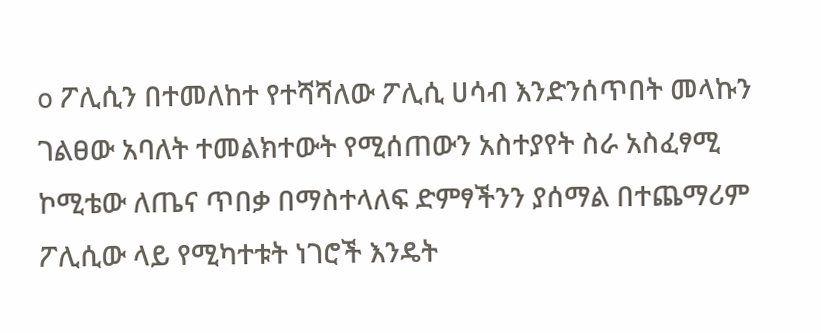o ፖሊሲን በተመለከተ የተሻሻለው ፖሊሲ ሀሳብ እንድንሰጥበት መላኩን ገልፀው አባለት ተመልክተውት የሚሰጠውን አስተያየት ስራ አስፈፃሚ ኮሚቴው ለጤና ጥበቃ በማስተላለፍ ድምፃችንን ያሰማል በተጨማሪም ፖሊሲው ላይ የሚካተቱት ነገሮች እንዴት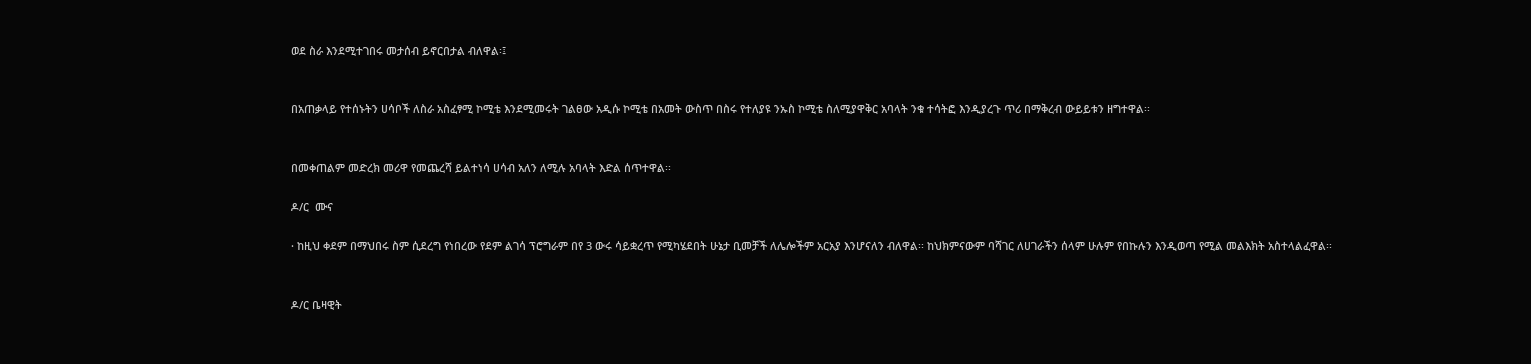ወደ ስራ እንደሚተገበሩ መታሰብ ይኖርበታል ብለዋል፡፤


በአጠቃላይ የተሰኑትን ሀሳቦች ለስራ አስፈፃሚ ኮሚቴ እንደሚመሩት ገልፀው አዲሱ ኮሚቴ በአመት ውስጥ በስሩ የተለያዩ ንኡስ ኮሚቴ ስለሚያዋቅር አባላት ንቁ ተሳትፎ እንዲያረጉ ጥሪ በማቅረብ ውይይቱን ዘግተዋል፡፡


በመቀጠልም መድረክ መሪዋ የመጨረሻ ይልተነሳ ሀሳብ አለን ለሚሉ አባላት እድል ሰጥተዋል፡፡

ዶ/ር  ሙና

· ከዚህ ቀደም በማህበሩ ስም ሲደረግ የነበረው የደም ልገሳ ፕሮግራም በየ 3 ውሩ ሳይቋረጥ የሚካሄደበት ሁኔታ ቢመቻች ለሌሎችም አርአያ እንሆናለን ብለዋል፡፡ ከህክምናውም ባሻገር ለሀገራችን ሰላም ሁሉም የበኩሉን እንዲወጣ የሚል መልእክት አስተላልፈዋል፡፡


ዶ/ር ቤዛዊት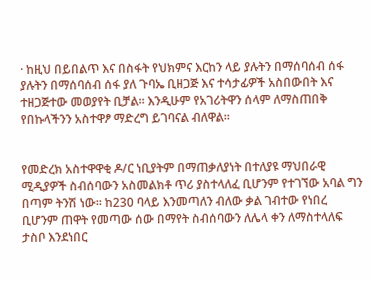· ከዚህ በይበልጥ እና በስፋት የህክምና እርከን ላይ ያሉትን በማሰባሰብ ሰፋ ያሉትን በማሰባሰብ ሰፋ ያለ ጉባኤ ቢዘጋጅ እና ተሳታፊዎች አስበውበት እና ተዘጋጅተው መወያየት ቢቻል። እንዲሁም የአገሪትዋን ሰላም ለማስጠበቅ የበኩላችንን አስተዋፆ ማድረግ ይገባናል ብለዋል።


የመድረክ አስተዋዋቂ ዶ/ር ነቢያትም በማጠቃለያነት በተለያዩ ማህበራዊ ሚዲያዎች ስብሰባውን አስመልክቶ ጥሪ ያስተላለፈ ቢሆንም የተገኘው አባል ግን በጣም ትንሽ ነው፡፡ ከ230 ባላይ እንመጣለን ብለው ቃል ገብተው የነበረ ቢሆንም ጠዋት የመጣው ሰው በማየት ስብሰባውን ለሌላ ቀን ለማስተላለፍ ታስቦ እንደነበር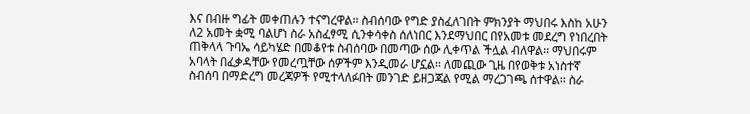እና በብዙ ግፊት መቀጠሉን ተናግረዋል፡፡ ስብሰባው የግድ ያስፈለገበት ምክንያት ማህበሩ እስከ አሁን ለ2 አመት ቋሚ ባልሆነ ስራ አስፈፃሚ ሲንቀሳቀስ ሰለነበር እንደማህበር በየአመቱ መደረግ የነበረበት ጠቅላላ ጉባኤ ሳይካሄድ በመቆየቱ ስብሰባው በመጣው ሰው ሊቀጥል ችሏል ብለዋል፡፡ ማህበሩም አባላት በፈቃዳቸው የመረጧቸው ሰዎችም እንዲመራ ሆኗል፡፡ ለመጪው ጊዜ በየወቅቱ አነስተኛ ስብሰባ በማድረግ መረጃዎች የሚተላለፉበት መንገድ ይዘጋጃል የሚል ማረጋገጫ ሰተዋል፡፡ ስራ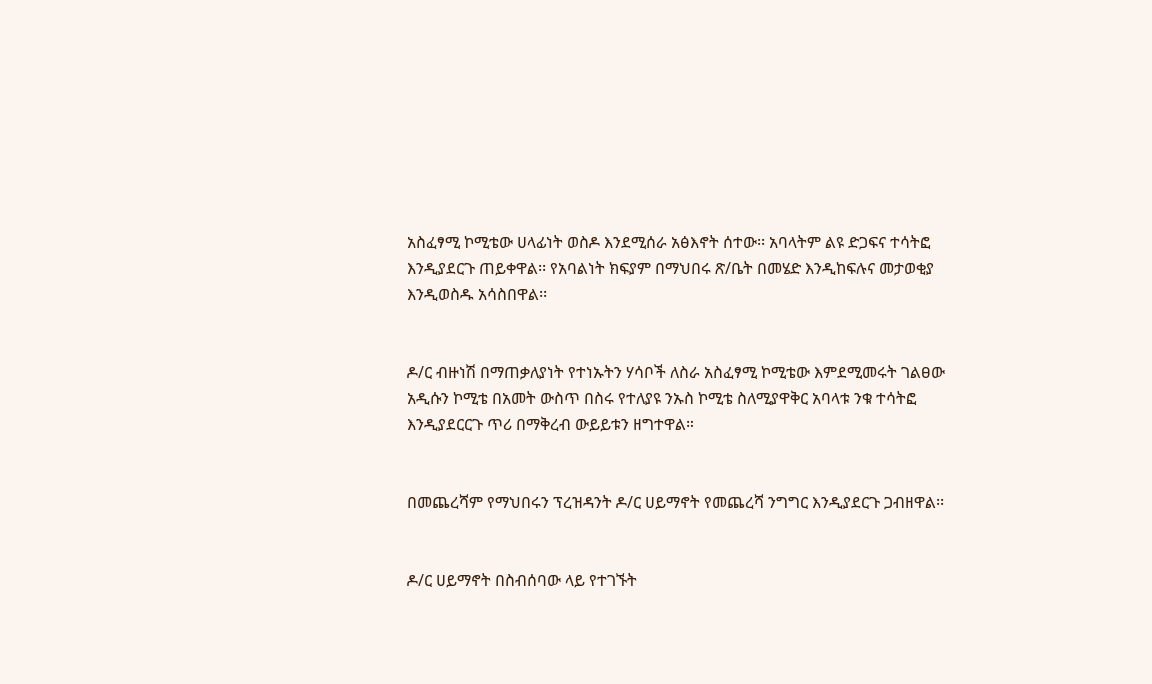አስፈፃሚ ኮሚቴው ሀላፊነት ወስዶ እንደሚሰራ አፅእኖት ሰተው፡፡ አባላትም ልዩ ድጋፍና ተሳትፎ እንዲያደርጉ ጠይቀዋል፡፡ የአባልነት ክፍያም በማህበሩ ጽ/ቤት በመሄድ እንዲከፍሉና መታወቂያ እንዲወስዱ አሳስበዋል፡፡


ዶ/ር ብዙነሽ በማጠቃለያነት የተነኡትን ሃሳቦች ለስራ አስፈፃሚ ኮሚቴው እምደሚመሩት ገልፀው አዲሱን ኮሚቴ በአመት ውስጥ በስሩ የተለያዩ ንኡስ ኮሚቴ ስለሚያዋቅር አባላቱ ንቁ ተሳትፎ እንዲያደርርጉ ጥሪ በማቅረብ ውይይቱን ዘግተዋል።


በመጨረሻም የማህበሩን ፕረዝዳንት ዶ/ር ሀይማኖት የመጨረሻ ንግግር እንዲያደርጉ ጋብዘዋል፡፡


ዶ/ር ሀይማኖት በስብሰባው ላይ የተገኙት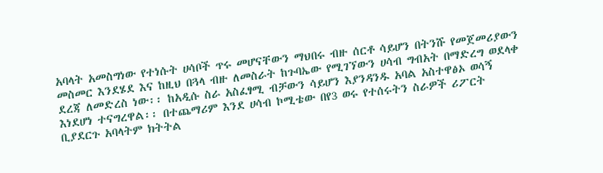አባላት አመስግነው የተነሱት ሀሳቦች ጥሩ መሆናቸውን ማህበሩ ብዙ ሰርቶ ሳይሆን በትንሹ የመጀመሪያውን መስመር እንደሄደ እና ከዚህ በጓላ ብዙ ለመስራት ከጉባኤው የሚገኘውን ሀሳብ ግብአት በማድረግ ወደላቀ ደረጃ ለመድረስ ነው፡፡ ከአዲሱ ስራ አስፈፃሚ ብቻውን ሳይሆን እያንዳንዱ አባል አስተዋፅኦ ወሳኝ እነደሆነ ተናግረዋል፡፡ በተጨማሪም እንደ ሀሳብ ኮሚቴው በየ3 ወሩ የተሰሩትን ስራዎች ሪፖርት ቢያደርጉ አባላትም ክትትል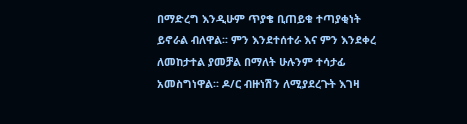በማድረግ እንዲሁም ጥያቄ ቢጠይቁ ተጣያቂነት ይኖራል ብለዋል፡፡ ምን እንደተሰተራ እና ምን እንደቀረ ለመከታተል ያመቻል በማለት ሁሉንም ተሳታፊ አመስግነዋል፡፡ ዶ/ር ብዙነሽን ለሚያደረጉት እገዛ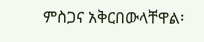ምስጋና አቅርበውላቸዋል፡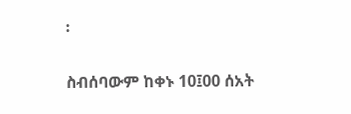፡

ስብሰባውም ከቀኑ 10፤00 ሰአት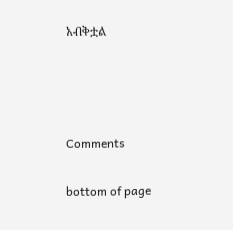አብቅቷል






Comments


bottom of page